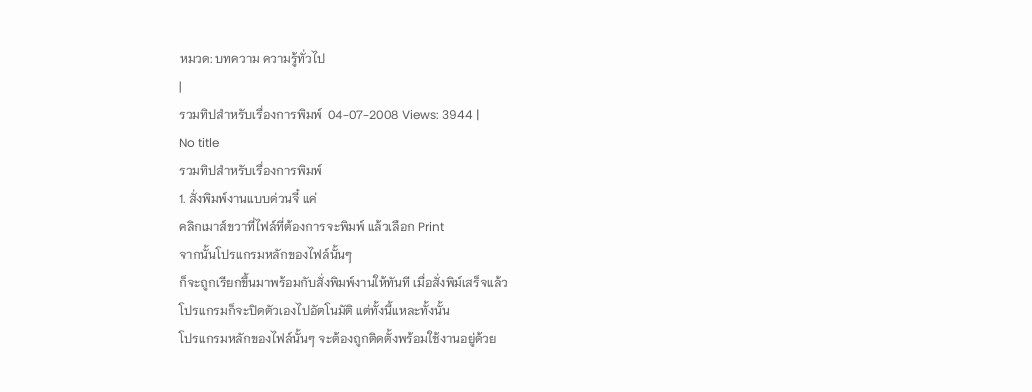หมวด: บทความ ความรู้ทั่วไป
|
รวมทิปสำหรับเรื่องการพิมพ์  04-07-2008 Views: 3944 |
No title
รวมทิปสำหรับเรื่องการพิมพ์
1. สั่งพิมพ์งานแบบด่วนจี๋ แค่
คลิกเมาส์ขวาที่ไฟล์ที่ต้องการจะพิมพ์ แล้วเลือก Print
จากนั้นโปรแกรมหลักของไฟล์นั้นๆ
ก็จะถูกเรียกขึ้นมาพร้อมกับสั่งพิมพ์งานให้ทันที เมื่อสั่งพิม์เสร็จแล้ว
โปรแกรมก็จะปิดตัวเองไปอัตโนมัติ แต่ทั้งนี้แหละทั้งนั้น
โปรแกรมหลักของไฟล์นั้นๆ จะต้องถูกติดตั้งพร้อมใช้งานอยู่ด้วย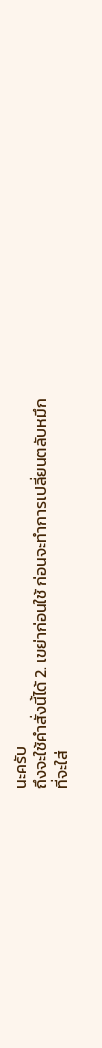นะครับ
ถึงจะใช้คำสั่งนี้ได้ 2. เขย่าก่อนใช้ ก่อนจะทำการเปลี่ยนตลับหมึก
ที่จะใส่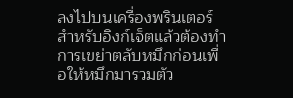ลงไปบนเครื่องพรินเตอร์
สำหรับอิงก์เจ็ตแล้วต้องทำการเขย่าตลับหมึกก่อนเพื่อให้หมึกมารวมตัว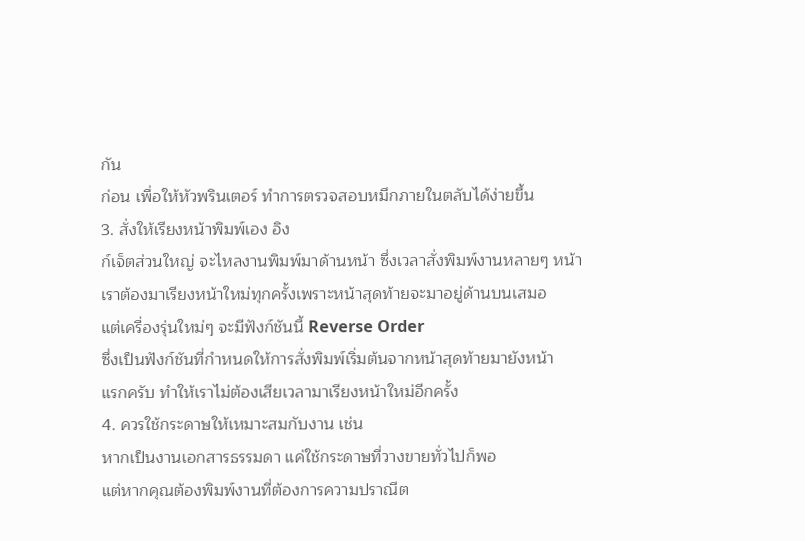กัน
ก่อน เพื่อให้หัวพรินเตอร์ ทำการตรวจสอบหมึกภายในตลับได้ง่ายขึ้น
3. สั่งให้เรียงหน้าพิมพ์เอง อิง
ก์เจ็ตส่วนใหญ่ จะไหลงานพิมพ์มาด้านหน้า ซึ่งเวลาสั่งพิมพ์งานหลายๆ หน้า
เราต้องมาเรียงหน้าใหม่ทุกครั้งเพราะหน้าสุดท้ายจะมาอยู่ด้านบนเสมอ
แต่เครื่องรุ่นใหม่ๆ จะมีฟังก์ชันนี้ Reverse Order
ซึ่งเป็นฟังก์ชันที่กำหนดให้การสั่งพิมพ์เริ่มต้นจากหน้าสุดท้ายมายังหน้า
แรกครับ ทำให้เราไม่ต้องเสียเวลามาเรียงหน้าใหม่อีกครั้ง
4. ควรใช้กระดาษให้เหมาะสมกับงาน เช่น
หากเป็นงานเอกสารธรรมดา แค่ใช้กระดาษที่วางขายทั่วไปก็พอ
แต่หากคุณต้องพิมพ์งานที่ต้องการความปราณีต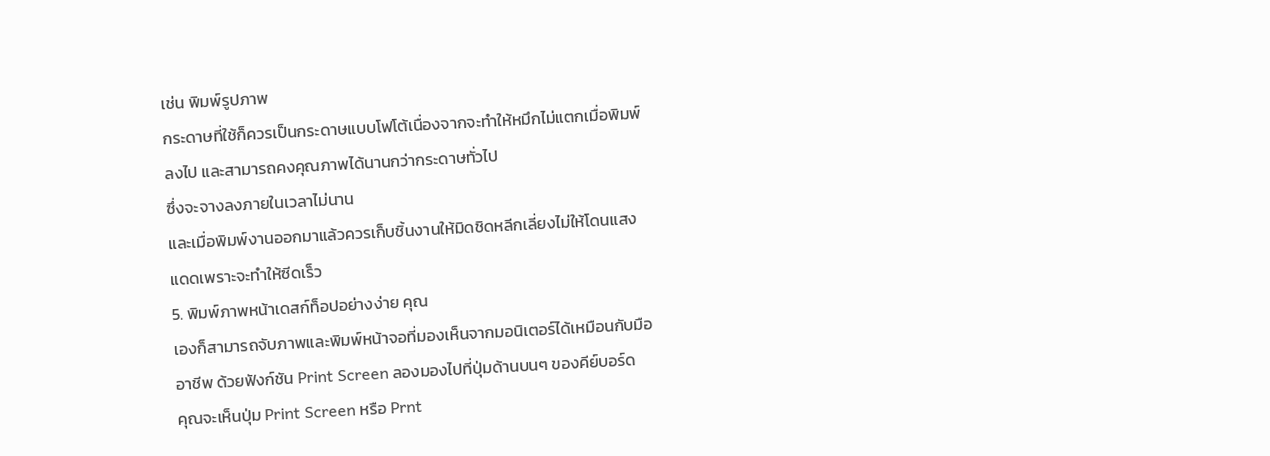เช่น พิมพ์รูปภาพ
กระดาษที่ใช้ก็ควรเป็นกระดาษแบบโฟโต้เนื่องจากจะทำให้หมึกไม่แตกเมื่อพิมพ์
ลงไป และสามารถคงคุณภาพได้นานกว่ากระดาษทั่วไป
ซึ่งจะจางลงภายในเวลาไม่นาน
และเมื่อพิมพ์งานออกมาแล้วควรเก็บชิ้นงานให้มิดชิดหลีกเลี่ยงไม่ให้โดนแสง
แดดเพราะจะทำให้ซีดเร็ว
5. พิมพ์ภาพหน้าเดสก์ท็อปอย่างง่าย คุณ
เองก็สามารถจับภาพและพิมพ์หน้าจอที่มองเห็นจากมอนิเตอร์ได้เหมือนกับมือ
อาชีพ ด้วยฟังก์ชัน Print Screen ลองมองไปที่ปุ่มด้านบนๆ ของคีย์บอร์ด
คุณจะเห็นปุ่ม Print Screen หรือ Prnt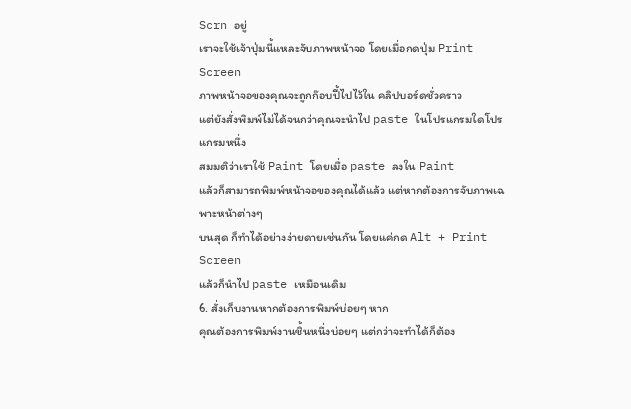Scrn อยู่
เราจะใช้เจ้าปุ่มนี้แหละจับภาพหน้าจอ โดยเมื่อกดปุ่ม Print Screen
ภาพหน้าจอของคุณจะถูกก๊อบปี้ไปไว้ใน คลิปบอร์ดชั่วคราว
แต่ยังสั่งพิมพ์ไม่ได้จนกว่าคุณจะนำไป paste ในโปรแกรมใดโปรแกรมหนึ่ง
สมมติว่าเราใช้ Paint โดยเมื่อ paste ลงใน Paint
แล้วก็สามารถพิมพ์หน้าจอของคุณได้แล้ว แต่หากต้องการจับภาพเฉพาะหน้าต่างๆ
บนสุด ก็ทำได้อย่างง่ายดายเช่นกัน โดยแค่กด Alt + Print Screen
แล้วก็นำไป paste เหมือนเดิม
6. สั่งเก็บงานหากต้องการพิมพ์บ่อยๆ หาก
คุณต้องการพิมพ์งานชิ้นหนึ่งบ่อยๆ แต่กว่าจะทำได้ก็ต้อง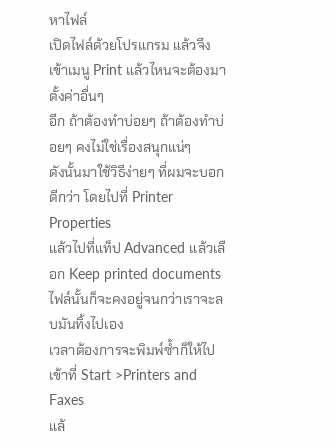หาไฟล์
เปิดไฟล์ด้วยโปรแกรม แล้วจึงเข้าเมนู Print แล้วไหนจะต้องมาตั้งค่าอื่นๆ
อีก ถ้าต้องทำบ่อยๆ ถ้าต้องทำบ่อยๆ คงไม่ใช่เรื่องสนุกแน่ๆ
ดังนั้นมาใช้วิธีง่ายๆ ที่ผมจะบอกดีกว่า โดยไปที่ Printer Properties
แล้วไปที่แท็ป Advanced แล้วเลือก Keep printed documents
ไฟล์นั้นก็จะคงอยู่จนกว่าเราจะลบมันทิ้งไปเอง
เวลาต้องการจะพิมพ์ซ้ำก็ให้ไปเข้าที่ Start >Printers and Faxes
แล้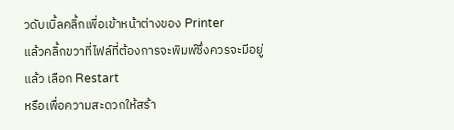วดับเบิ้ลคลิ้กเพื่อเข้าหน้าต่างของ Printer
แล้วคลิ้กขวาที่ไฟล์ที่ต้องการจะพิมพ์ซึ่งควรจะมีอยู่แล้ว เลือก Restart
หรือเพื่อความสะดวกให้สร้า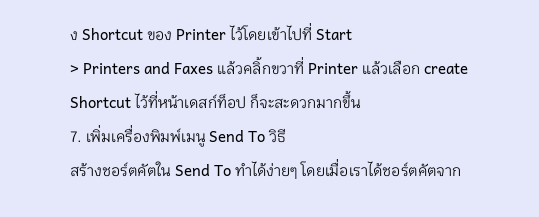ง Shortcut ของ Printer ไว้โดยเข้าไปที่ Start
> Printers and Faxes แล้วคลิ้กขวาที่ Printer แล้วเลือก create
Shortcut ไว้ที่หน้าเดสก์ท็อป ก็จะสะดวกมากขึ้น
7. เพิ่มเครื่องพิมพ์เมนู Send To วิธี
สร้างชอร์ตคัตใน Send To ทำได้ง่ายๆ โดยเมื่อเราได้ชอร์ตคัตจาก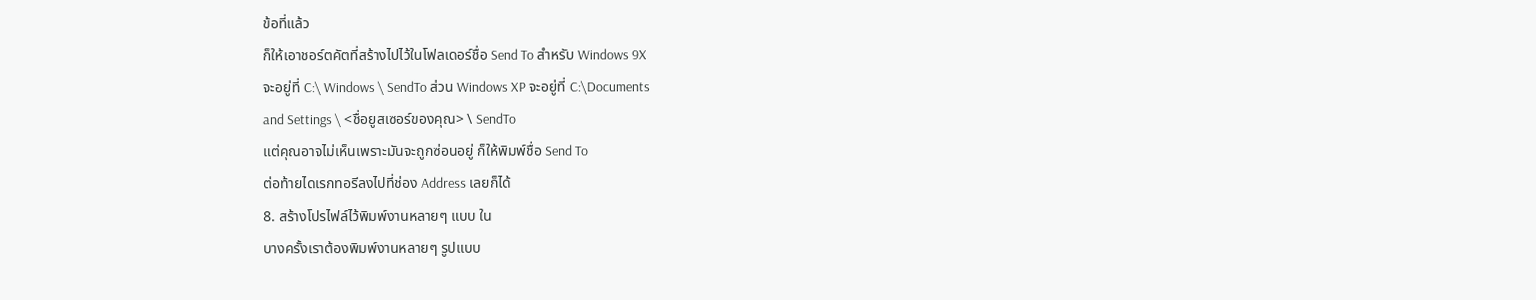ข้อที่แล้ว
ก็ให้เอาชอร์ตคัตที่สร้างไปไว้ในโฟลเดอร์ชื่อ Send To สำหรับ Windows 9X
จะอยู่ที่ C:\ Windows \ SendTo ส่วน Windows XP จะอยู่ที่ C:\Documents
and Settings \ <ชื่อยูสเซอร์ของคุณ> \ SendTo
แต่คุณอาจไม่เห็นเพราะมันจะถูกซ่อนอยู่ ก็ให้พิมพ์ชื่อ Send To
ต่อท้ายไดเรกทอรีลงไปที่ช่อง Address เลยก็ได้
8. สร้างโปรไฟล์ไว้พิมพ์งานหลายๆ แบบ ใน
บางครั้งเราต้องพิมพ์งานหลายๆ รูปแบบ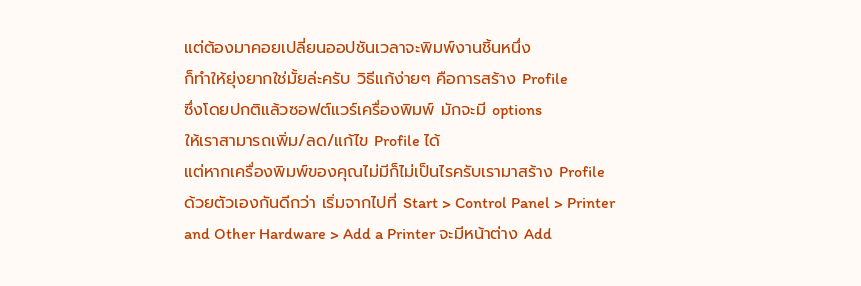แต่ต้องมาคอยเปลี่ยนออปชันเวลาจะพิมพ์งานชิ้นหนึ่ง
ก็ทำให้ยุ่งยากใช่มั้ยล่ะครับ วิธีแก้ง่ายๆ คือการสร้าง Profile
ซึ่งโดยปกติแล้วซอฟต์แวร์เครื่องพิมพ์ มักจะมี options
ให้เราสามารถเพิ่ม/ลด/แก้ไข Profile ได้
แต่หากเครื่องพิมพ์ของคุณไม่มีก็ไม่เป็นไรครับเรามาสร้าง Profile
ด้วยตัวเองกันดีกว่า เริ่มจากไปที่ Start > Control Panel > Printer
and Other Hardware > Add a Printer จะมีหน้าต่าง Add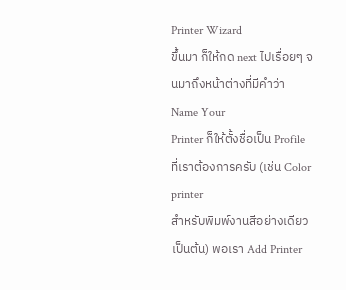Printer Wizard
ขึ้นมา ก็ให้กด next ไปเรื่อยๆ จนมาถึงหน้าต่างที่มีคำว่า Name Your
Printer ก็ให้ตั้งชื่อเป็น Profile ที่เราต้องการครับ (เช่น Color printer
สำหรับพิมพ์งานสีอย่างเดียว เป็นต้น) พอเรา Add Printer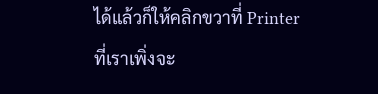ได้แล้วก็ให้คลิกขวาที่ Printer ที่เราเพิ่งจะ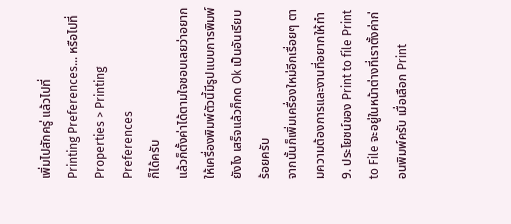เพิ่มไปสักครู่ แล้วไปที่
Printing Preferences… หรือไปที่ Properties > Printing Preferences
ก็ได้ครับ
แล้วก็ตั้งค่าได้ตามใจชอบเลยว่าอยากให้เครื่องพิมพ์ตัวนี้มีรูปแบบการพิมพ์
ยังไง เสร็จแล้วก็กด Ok เป็นอันเรียบร้อยครับ
จากนั้นก็เพิ่มเครื่องใหม่อีกเรื่อยๆ ตามความต้องการและงานที่อยากให้ทำ
9. ประโยชน์ของ Print to file Print
to File จะอยู่ในหน้าต่างที่เราตั้งค่าก่อนพิมพ์ครับ เมื่อเลือก Print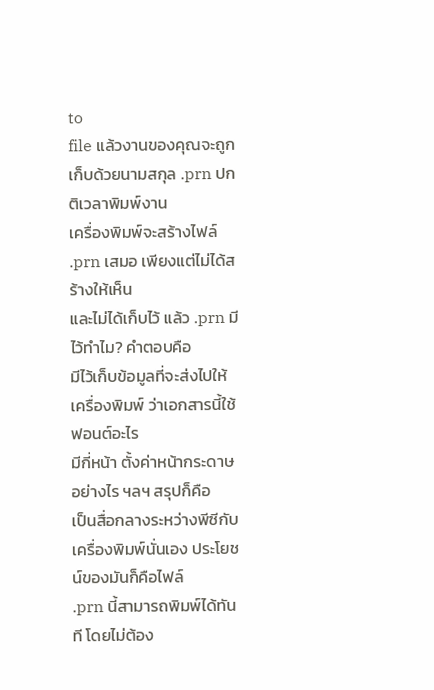to
file แล้วงานของคุณจะถูกเก็บด้วยนามสกุล .prn ปกติเวลาพิมพ์งาน
เครื่องพิมพ์จะสร้างไฟล์ .prn เสมอ เพียงแต่ไม่ได้สร้างให้เห็น
และไม่ได้เก็บไว้ แล้ว .prn มีไว้ทำไม? คำตอบคือ
มีไว้เก็บข้อมูลที่จะส่งไปให้เครื่องพิมพ์ ว่าเอกสารนี้ใช้ ฟอนต์อะไร
มีกี่หน้า ตั้งค่าหน้ากระดาษอย่างไร ฯลฯ สรุปก็คือ
เป็นสื่อกลางระหว่างพีซีกับเครื่องพิมพ์นั่นเอง ประโยชน์ของมันก็คือไฟล์
.prn นี้สามารถพิมพ์ได้ทันที โดยไม่ต้อง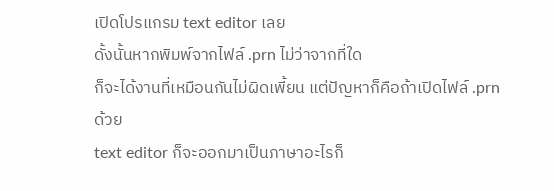เปิดโปรแกรม text editor เลย
ดั้งนั้นหากพิมพ์จากไฟล์ .prn ไม่ว่าจากที่ใด
ก็จะได้งานที่เหมือนกันไม่ผิดเพี้ยน แต่ปัญหาก็คือถ้าเปิดไฟล์ .prn ด้วย
text editor ก็จะออกมาเป็นภาษาอะไรก็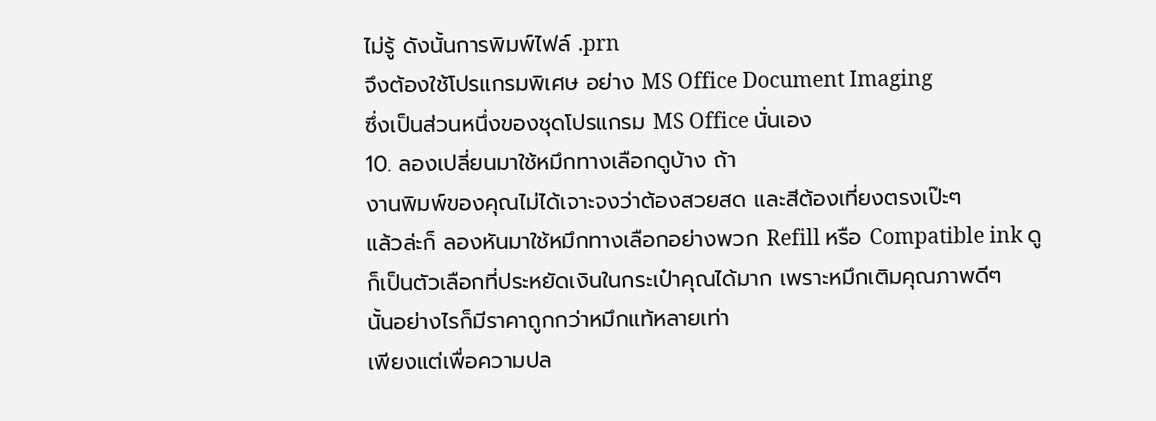ไม่รู้ ดังนั้นการพิมพ์ไฟล์ .prn
จึงต้องใช้โปรแกรมพิเศษ อย่าง MS Office Document Imaging
ซึ่งเป็นส่วนหนึ่งของชุดโปรแกรม MS Office นั่นเอง
10. ลองเปลี่ยนมาใช้หมึกทางเลือกดูบ้าง ถ้า
งานพิมพ์ของคุณไม่ได้เจาะจงว่าต้องสวยสด และสีต้องเที่ยงตรงเป๊ะๆ
แล้วล่ะก็ ลองหันมาใช้หมึกทางเลือกอย่างพวก Refill หรือ Compatible ink ดู
ก็เป็นตัวเลือกที่ประหยัดเงินในกระเป๋าคุณได้มาก เพราะหมึกเติมคุณภาพดีๆ
นั้นอย่างไรก็มีราคาถูกกว่าหมึกแท้หลายเท่า
เพียงแต่เพื่อความปล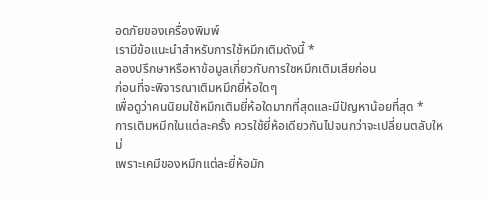อดภัยของเครื่องพิมพ์
เรามีข้อแนะนำสำหรับการใช้หมึกเติมดังนี้ *
ลองปรึกษาหรือหาข้อมูลเกี่ยวกับการใชหมึกเติมเสียก่อน
ก่อนที่จะพิจารณาเติมหมึกยี่ห้อใดๆ
เพื่อดูว่าคนนิยมใช้หมึกเติมยี่ห้อใดมากที่สุดและมีปัญหาน้อยที่สุด *
การเติมหมึกในแต่ละครั้ง ควรใช้ยี่ห้อเดียวกันไปจนกว่าจะเปลี่ยนตลับใหม่
เพราะเคมีของหมึกแต่ละยี่ห้อมัก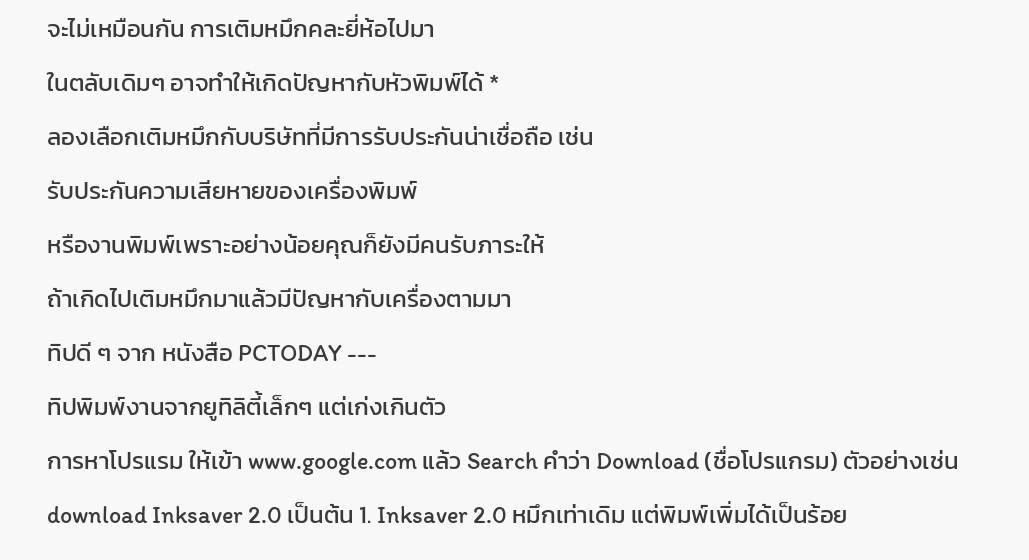จะไม่เหมือนกัน การเติมหมึกคละยี่ห้อไปมา
ในตลับเดิมๆ อาจทำให้เกิดปัญหากับหัวพิมพ์ได้ *
ลองเลือกเติมหมึกกับบริษัทที่มีการรับประกันน่าเชื่อถือ เช่น
รับประกันความเสียหายของเครื่องพิมพ์
หรืองานพิมพ์เพราะอย่างน้อยคุณก็ยังมีคนรับภาระให้
ถ้าเกิดไปเติมหมึกมาแล้วมีปัญหากับเครื่องตามมา
ทิปดี ๆ จาก หนังสือ PCTODAY ---
ทิปพิมพ์งานจากยูทิลิตี้เล็กๆ แต่เก่งเกินตัว
การหาโปรแรม ให้เข้า www.google.com แล้ว Search คำว่า Download (ชื่อโปรแกรม) ตัวอย่างเช่น download Inksaver 2.0 เป็นต้น 1. Inksaver 2.0 หมึกเท่าเดิม แต่พิมพ์เพิ่มได้เป็นร้อย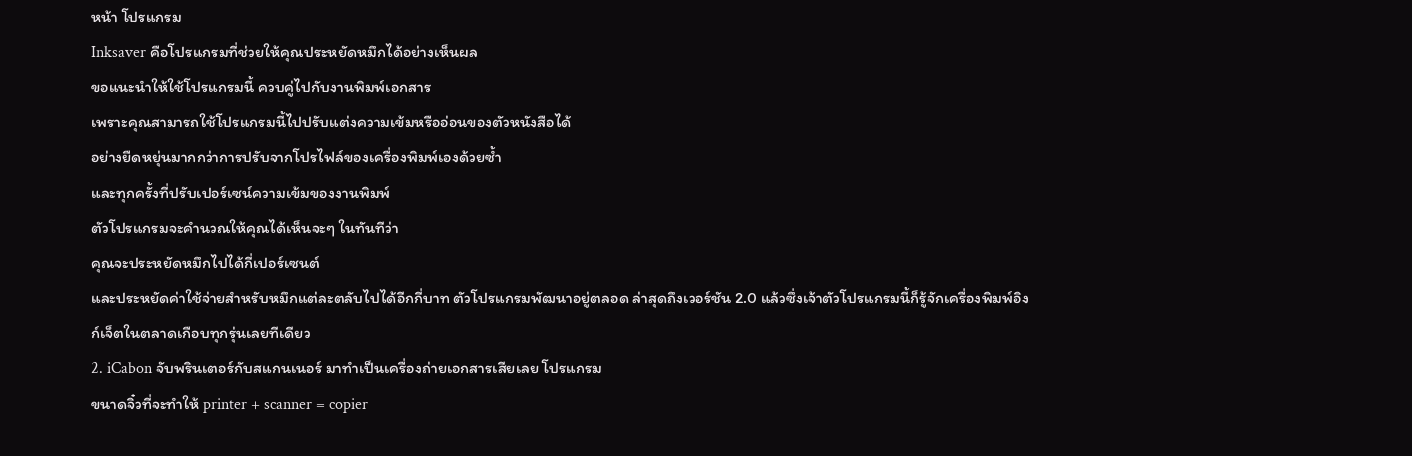หน้า โปรแกรม
Inksaver คือโปรแกรมที่ช่วยให้คุณประหยัดหมึกได้อย่างเห็นผล
ขอแนะนำให้ใช้โปรแกรมนี้ ควบคู่ไปกับงานพิมพ์เอกสาร
เพราะคุณสามารถใช้โปรแกรมนี้ไปปรับแต่งความเข้มหรืออ่อนของตัวหนังสือได้
อย่างยืดหยุ่นมากกว่าการปรับจากโปรไฟล์ของเครื่องพิมพ์เองด้วยซ้ำ
และทุกครั้งที่ปรับเปอร์เซน์ความเข้มของงานพิมพ์
ตัวโปรแกรมจะคำนวณให้คุณได้เห็นจะๆ ในทันทีว่า
คุณจะประหยัดหมึกไปได้กี่เปอร์เซนต์
และประหยัดค่าใช้จ่ายสำหรับหมึกแต่ละตลับไปได้อีกกี่บาท ตัวโปรแกรมพัฒนาอยู่ตลอด ล่าสุดถึงเวอร์ชัน 2.0 แล้วซึ่งเจ้าตัวโปรแกรมนี้ก็รู้จักเครื่องพิมพ์อิงก์เจ็ตในตลาดเกือบทุกรุ่นเลยทีเดียว
2. iCabon จับพรินเตอร์กับสแกนเนอร์ มาทำเป็นเครื่องถ่ายเอกสารเสียเลย โปรแกรม
ขนาดจิ๋วที่จะทำให้ printer + scanner = copier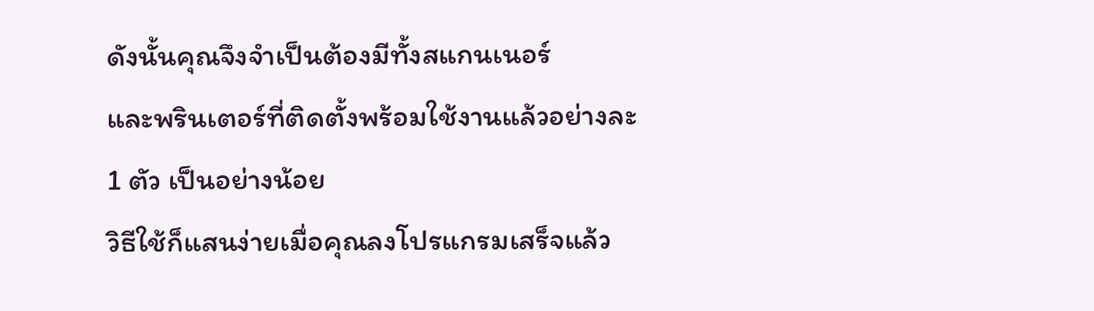ดังนั้นคุณจึงจำเป็นต้องมีทั้งสแกนเนอร์
และพรินเตอร์ที่ติดตั้งพร้อมใช้งานแล้วอย่างละ 1 ตัว เป็นอย่างน้อย
วิธีใช้ก็แสนง่ายเมื่อคุณลงโปรแกรมเสร็จแล้ว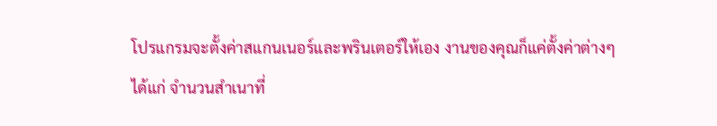โปรแกรมจะตั้งค่าสแกนเนอร์และพรินเตอร์ให้เอง งานของคุณก็แค่ตั้งค่าต่างๆ
ได้แก่ จำนวนสำเนาที่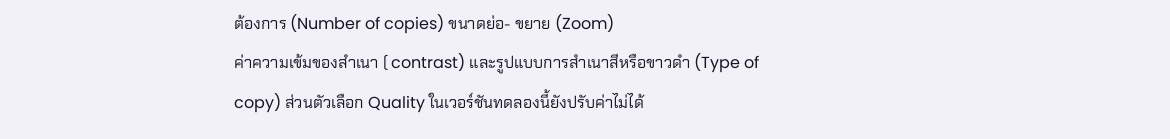ต้องการ (Number of copies) ขนาดย่อ- ขยาย (Zoom)
ค่าความเข้มของสำเนา ( contrast) และรูปแบบการสำเนาสีหรือขาวดำ (Type of
copy) ส่วนตัวเลือก Quality ในเวอร์ชันทดลองนี้ยังปรับค่าไม่ได้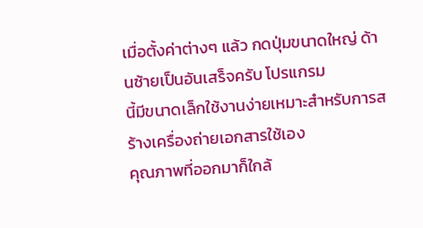เมื่อตั้งค่าต่างๆ แล้ว กดปุ่มขนาดใหญ่ ด้านซ้ายเป็นอันเสร็จครับ โปรแกรม
นี้มีขนาดเล็กใช้งานง่ายเหมาะสำหรับการสร้างเครื่องถ่ายเอกสารใช้เอง
คุณภาพที่ออกมาก็ใกล้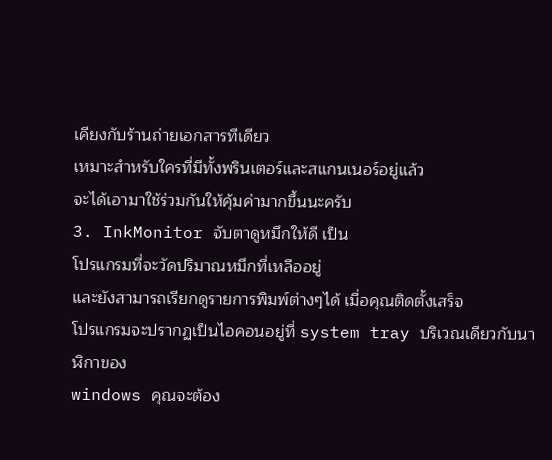เคียงกับร้านถ่ายเอกสารทีเดียว
เหมาะสำหรับใครที่มีทั้งพรินเตอร์และสแกนเนอร์อยู่แล้ว
จะได้เอามาใช้ร่วมกันให้คุ้มค่ามากขึ้นนะครับ
3. InkMonitor จับตาดูหมึกให้ดี เป็น
โปรแกรมที่จะวัดปริมาณหมึกที่เหลืออยู่
และยังสามารถเรียกดูรายการพิมพ์ต่างๆได้ เมื่อคุณติดตั้งเสร็จ
โปรแกรมจะปรากฏเป็นไอคอนอยู่ที่ system tray บริเวณเดียวกับนาฬิกาของ
windows คุณจะต้อง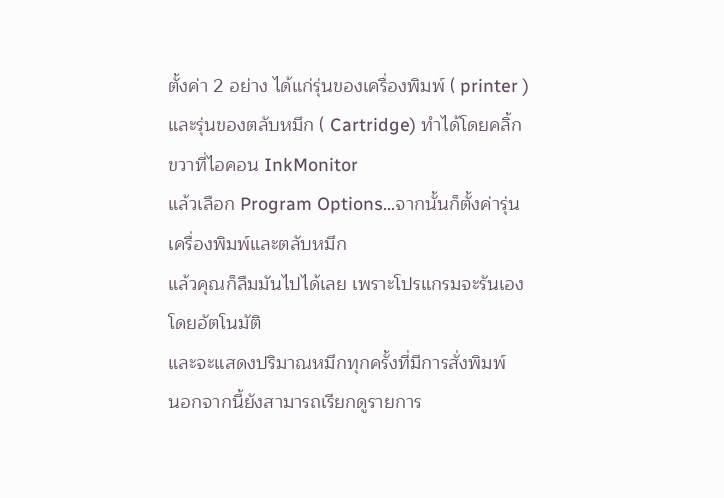ตั้งค่า 2 อย่าง ได้แก่รุ่นของเครื่องพิมพ์ ( printer )
และรุ่นของตลับหมึก ( Cartridge) ทำได้โดยคลิ้กขวาที่ไอคอน InkMonitor
แล้วเลือก Program Options…จากนั้นก็ตั้งค่ารุ่นเครื่องพิมพ์และตลับหมึก
แล้วคุณก็ลืมมันไปได้เลย เพราะโปรแกรมจะรันเองโดยอัตโนมัติ
และจะแสดงปริมาณหมึกทุกครั้งที่มีการสั่งพิมพ์
นอกจากนี้ยังสามารถเรียกดูรายการ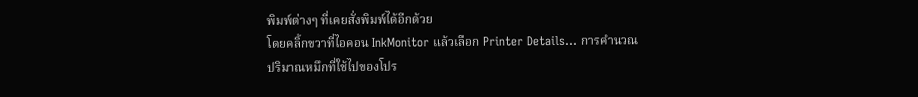พิมพ์ต่างๆ ที่เคยสั่งพิมพ์ได้อีกด้วย
โดยคลิ้กขวาที่ไอคอน InkMonitor แล้วเลือก Printer Details… การคำนวณ
ปริมาณหมึกที่ใช้ไปของโปร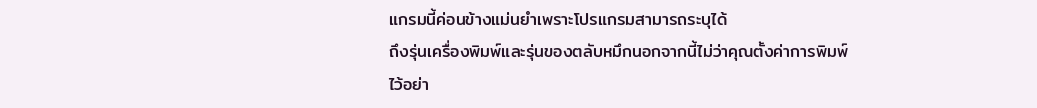แกรมนี้ค่อนข้างแม่นยำเพราะโปรแกรมสามารถระบุได้
ถึงรุ่นเครื่องพิมพ์และรุ่นของตลับหมึกนอกจากนี้ไม่ว่าคุณตั้งค่าการพิมพ์
ไว้อย่า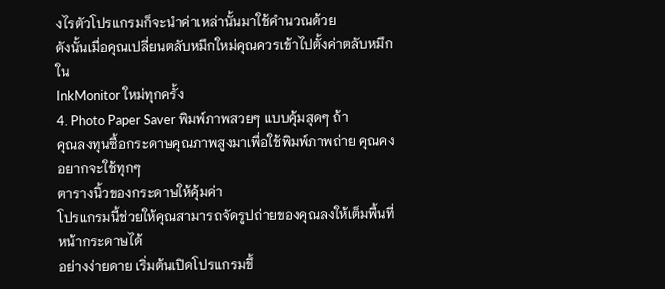งไรตัวโปรแกรมก็จะนำค่าเหล่านั้นมาใช้คำนวณด้วย
ดังนั้นเมื่อคุณเปลี่ยนตลับหมึกใหม่คุณควรเข้าไปตั้งค่าตลับหมึกใน
InkMonitor ใหม่ทุกครั้ง
4. Photo Paper Saver พิมพ์ภาพสวยๆ แบบคุ้มสุดๆ ถ้า
คุณลงทุนซื้อกระดาษคุณภาพสูงมาเพื่อใช้พิมพ์ภาพถ่าย คุณคงอยากจะใช้ทุกๆ
ตารางนิ้วของกระดาษให้คุ้มค่า
โปรแกรมนี้ช่วยให้คุณสามารถจัดรูปถ่ายของคุณลงให้เต็มพื้นที่หน้ากระดาษได้
อย่างง่ายดาย เริ่มต้นเปิดโปรแกรมขึ้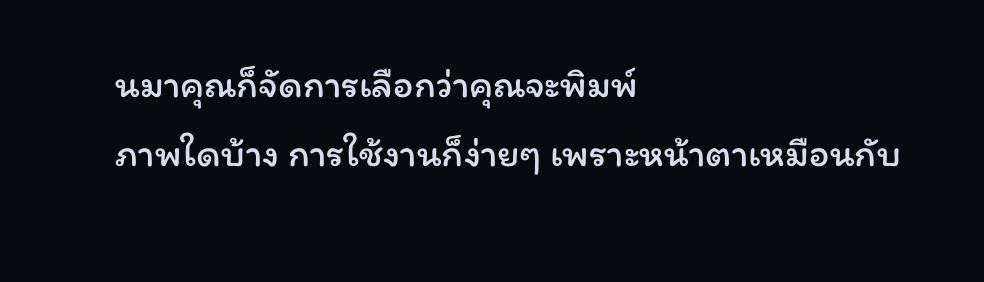นมาคุณก็จัดการเลือกว่าคุณจะพิมพ์
ภาพใดบ้าง การใช้งานก็ง่ายๆ เพราะหน้าตาเหมือนกับ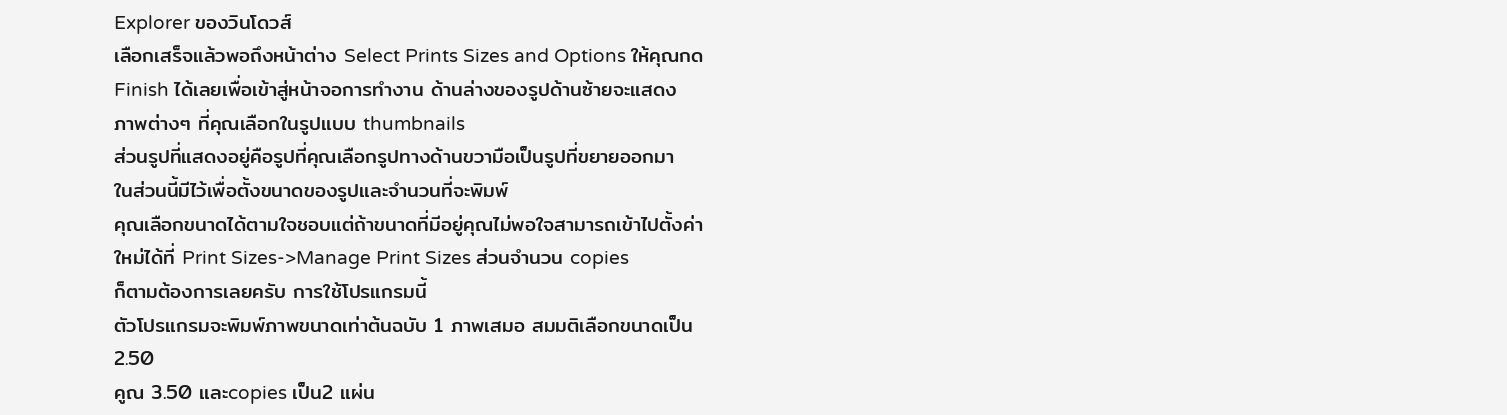Explorer ของวินโดวส์
เลือกเสร็จแล้วพอถึงหน้าต่าง Select Prints Sizes and Options ให้คุณกด
Finish ได้เลยเพื่อเข้าสู่หน้าจอการทำงาน ด้านล่างของรูปด้านซ้ายจะแสดง
ภาพต่างๆ ที่คุณเลือกในรูปแบบ thumbnails
ส่วนรูปที่แสดงอยู่คือรูปที่คุณเลือกรูปทางด้านขวามือเป็นรูปที่ขยายออกมา
ในส่วนนี้มีไว้เพื่อตั้งขนาดของรูปและจำนวนที่จะพิมพ์
คุณเลือกขนาดได้ตามใจชอบแต่ถ้าขนาดที่มีอยู่คุณไม่พอใจสามารถเข้าไปตั้งค่า
ใหม่ได้ที่ Print Sizes->Manage Print Sizes ส่วนจำนวน copies
ก็ตามต้องการเลยครับ การใช้โปรแกรมนี้
ตัวโปรแกรมจะพิมพ์ภาพขนาดเท่าต้นฉบับ 1 ภาพเสมอ สมมติเลือกขนาดเป็น 2.50
คูณ 3.50 และcopies เป็น2 แผ่น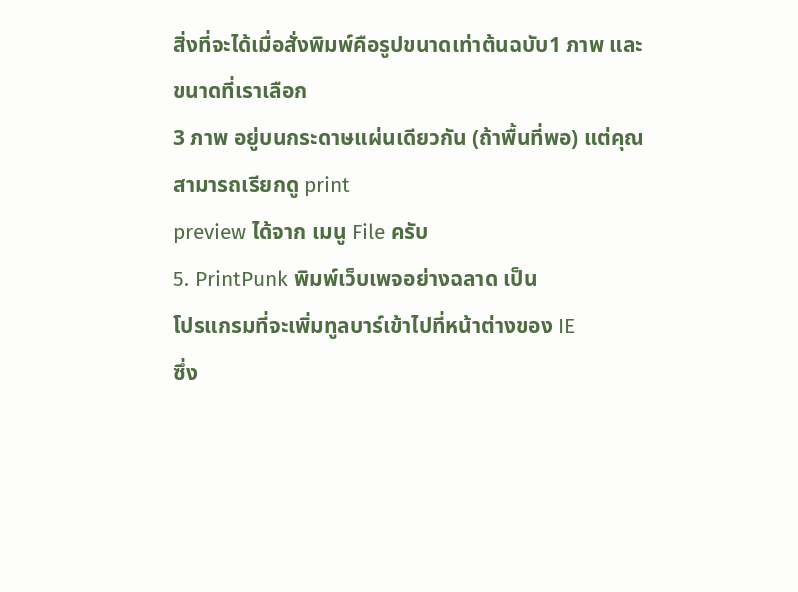สิ่งที่จะได้เมื่อสั่งพิมพ์คือรูปขนาดเท่าต้นฉบับ1 ภาพ และขนาดที่เราเลือก
3 ภาพ อยู่บนกระดาษแผ่นเดียวกัน (ถ้าพื้นที่พอ) แต่คุณสามารถเรียกดู print
preview ได้จาก เมนู File ครับ
5. PrintPunk พิมพ์เว็บเพจอย่างฉลาด เป็น
โปรแกรมที่จะเพิ่มทูลบาร์เข้าไปที่หน้าต่างของ IE
ซึ่ง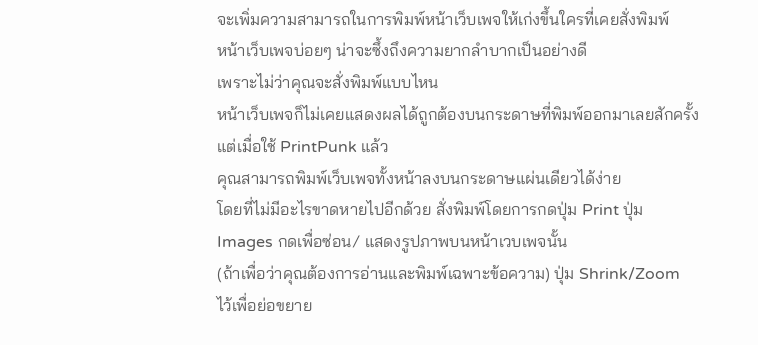จะเพิ่มความสามารถในการพิมพ์หน้าเว็บเพจให้เก่งขึ้นใครที่เคยสั่งพิมพ์
หน้าเว็บเพจบ่อยๆ น่าจะซึ้งถึงความยากลำบากเป็นอย่างดี
เพราะไม่ว่าคุณจะสั่งพิมพ์แบบไหน
หน้าเว็บเพจก็ไม่เคยแสดงผลได้ถูกต้องบนกระดาษที่พิมพ์ออกมาเลยสักครั้ง
แต่เมื่อใช้ PrintPunk แล้ว
คุณสามารถพิมพ์เว็บเพจทั้งหน้าลงบนกระดาษแผ่นเดียวได้ง่าย
โดยที่ไม่มีอะไรขาดหายไปอีกด้วย สั่งพิมพ์โดยการกดปุ่ม Print ปุ่ม
Images กดเพื่อซ่อน/ แสดงรูปภาพบนหน้าเวบเพจนั้น
(ถ้าเพื่อว่าคุณต้องการอ่านและพิมพ์เฉพาะข้อความ) ปุ่ม Shrink/Zoom
ไว้เพื่อย่อขยาย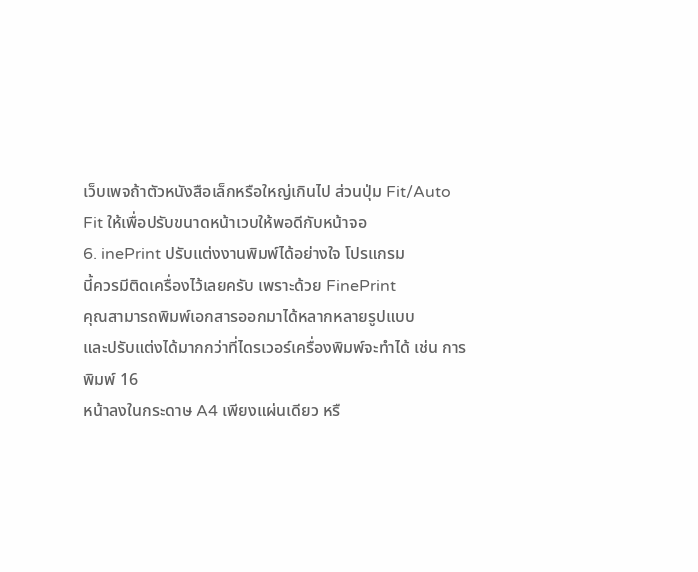เว็บเพจถ้าตัวหนังสือเล็กหรือใหญ่เกินไป ส่วนปุ่ม Fit/Auto
Fit ให้เพื่อปรับขนาดหน้าเวบให้พอดีกับหน้าจอ
6. inePrint ปรับแต่งงานพิมพ์ได้อย่างใจ โปรแกรม
นี้ควรมีติดเครื่องไว้เลยครับ เพราะด้วย FinePrint
คุณสามารถพิมพ์เอกสารออกมาได้หลากหลายรูปแบบ
และปรับแต่งได้มากกว่าที่ไดรเวอร์เครื่องพิมพ์จะทำได้ เช่น การพิมพ์ 16
หน้าลงในกระดาษ A4 เพียงแผ่นเดียว หรื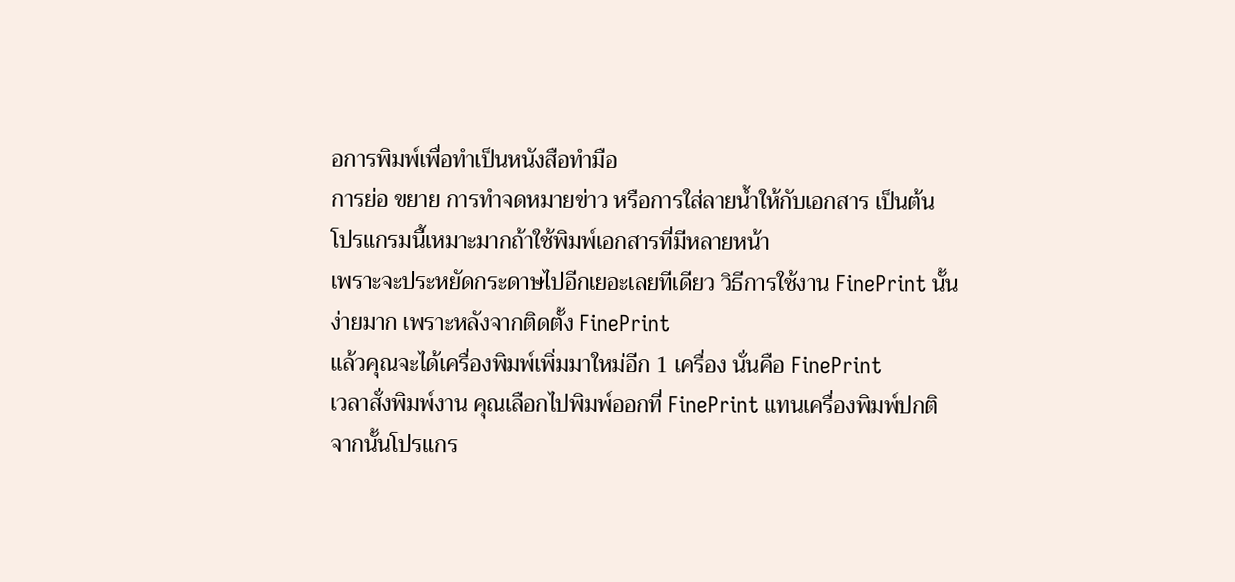อการพิมพ์เพื่อทำเป็นหนังสือทำมือ
การย่อ ขยาย การทำจดหมายข่าว หรือการใส่ลายน้ำให้กับเอกสาร เป็นต้น
โปรแกรมนี้เหมาะมากถ้าใช้พิมพ์เอกสารที่มีหลายหน้า
เพราะจะประหยัดกระดาษไปอีกเยอะเลยทีเดียว วิธีการใช้งาน FinePrint นั้น
ง่ายมาก เพราะหลังจากติดตั้ง FinePrint
แล้วคุณจะได้เครื่องพิมพ์เพิ่มมาใหม่อีก 1 เครื่อง นั่นคือ FinePrint
เวลาสั่งพิมพ์งาน คุณเลือกไปพิมพ์ออกที่ FinePrint แทนเครื่องพิมพ์ปกติ
จากนั้นโปรแกร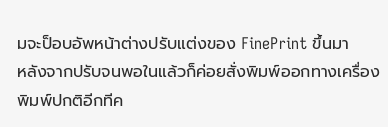มจะป็อบอัพหน้าต่างปรับแต่งของ FinePrint ขึ้นมา
หลังจากปรับจนพอในแล้วก็ค่อยสั่งพิมพ์ออกทางเครื่องพิมพ์ปกติอีกทีค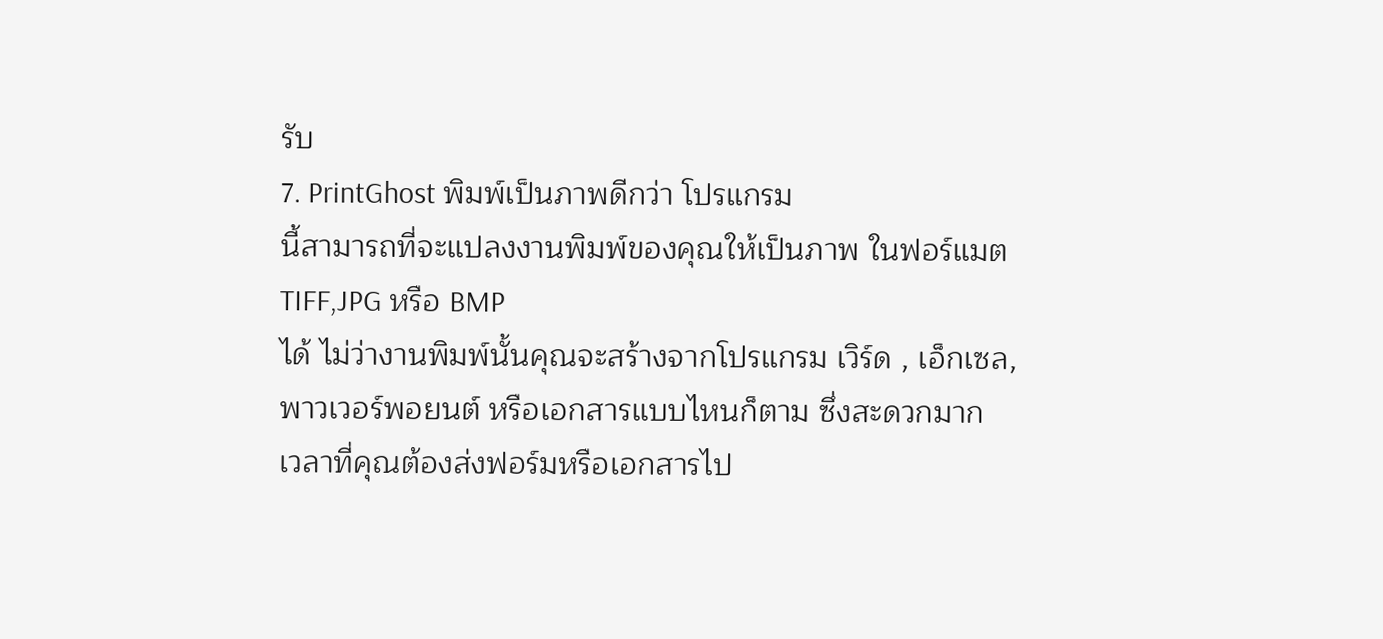รับ
7. PrintGhost พิมพ์เป็นภาพดีกว่า โปรแกรม
นี้สามารถที่จะแปลงงานพิมพ์ของคุณให้เป็นภาพ ในฟอร์แมต TIFF,JPG หรือ BMP
ได้ ไม่ว่างานพิมพ์นั้นคุณจะสร้างจากโปรแกรม เวิร์ด , เอ็กเซล,
พาวเวอร์พอยนต์ หรือเอกสารแบบไหนก็ตาม ซึ่งสะดวกมาก
เวลาที่คุณต้องส่งฟอร์มหรือเอกสารไป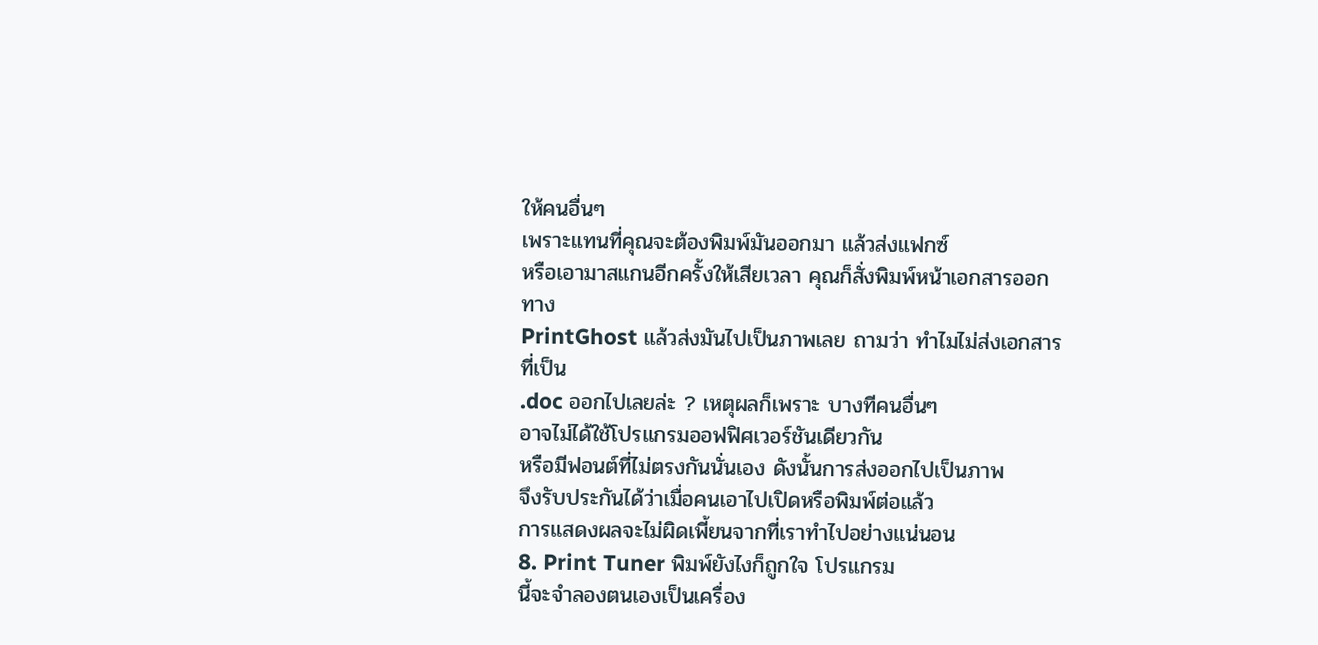ให้คนอื่นๆ
เพราะแทนที่คุณจะต้องพิมพ์มันออกมา แล้วส่งแฟกซ์
หรือเอามาสแกนอีกครั้งให้เสียเวลา คุณก็สั่งพิมพ์หน้าเอกสารออกทาง
PrintGhost แล้วส่งมันไปเป็นภาพเลย ถามว่า ทำไมไม่ส่งเอกสารที่เป็น
.doc ออกไปเลยล่ะ ? เหตุผลก็เพราะ บางทีคนอื่นๆ
อาจไม่ได้ใช้โปรแกรมออฟฟิศเวอร์ชันเดียวกัน
หรือมีฟอนต์ที่ไม่ตรงกันนั่นเอง ดังนั้นการส่งออกไปเป็นภาพ
จึงรับประกันได้ว่าเมื่อคนเอาไปเปิดหรือพิมพ์ต่อแล้ว
การแสดงผลจะไม่ผิดเพี้ยนจากที่เราทำไปอย่างแน่นอน
8. Print Tuner พิมพ์ยังไงก็ถูกใจ โปรแกรม
นี้จะจำลองตนเองเป็นเครื่อง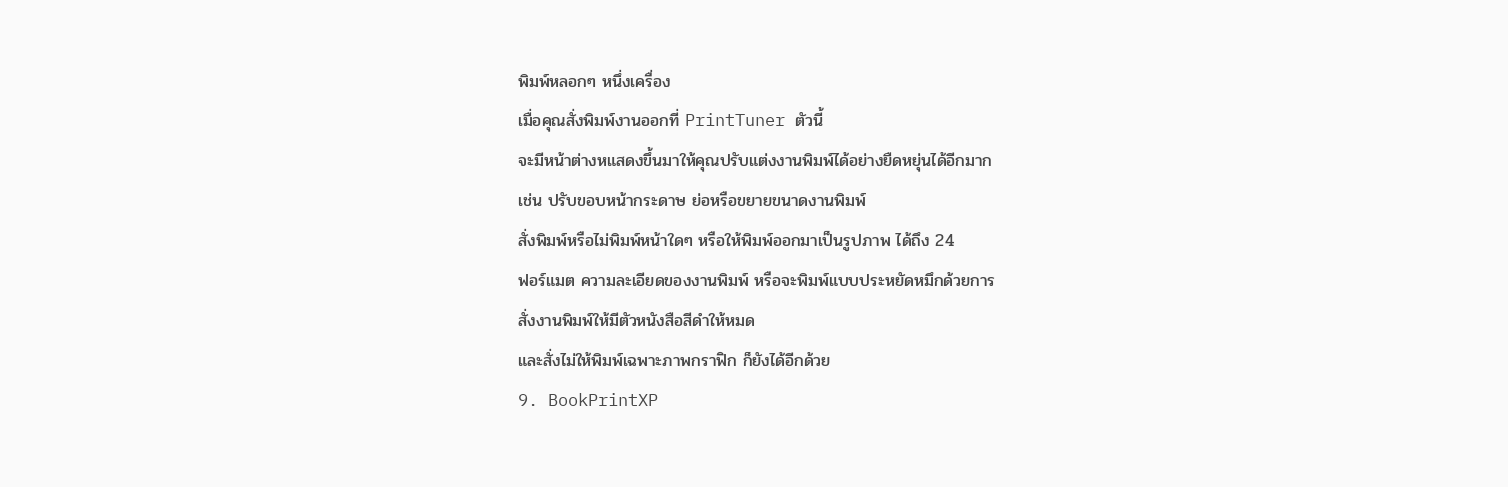พิมพ์หลอกๆ หนึ่งเครื่อง
เมื่อคุณสั่งพิมพ์งานออกที่ PrintTuner ตัวนี้
จะมีหน้าต่างหแสดงขึ้นมาให้คุณปรับแต่งงานพิมพ์ได้อย่างยืดหยุ่นได้อีกมาก
เช่น ปรับขอบหน้ากระดาษ ย่อหรือขยายขนาดงานพิมพ์
สั่งพิมพ์หรือไม่พิมพ์หน้าใดๆ หรือให้พิมพ์ออกมาเป็นรูปภาพ ได้ถึง 24
ฟอร์แมต ความละเอียดของงานพิมพ์ หรือจะพิมพ์แบบประหยัดหมึกด้วยการ
สั่งงานพิมพ์ให้มีตัวหนังสือสีดำให้หมด
และสั่งไม่ให้พิมพ์เฉพาะภาพกราฟิก ก็ยังได้อีกด้วย
9. BookPrintXP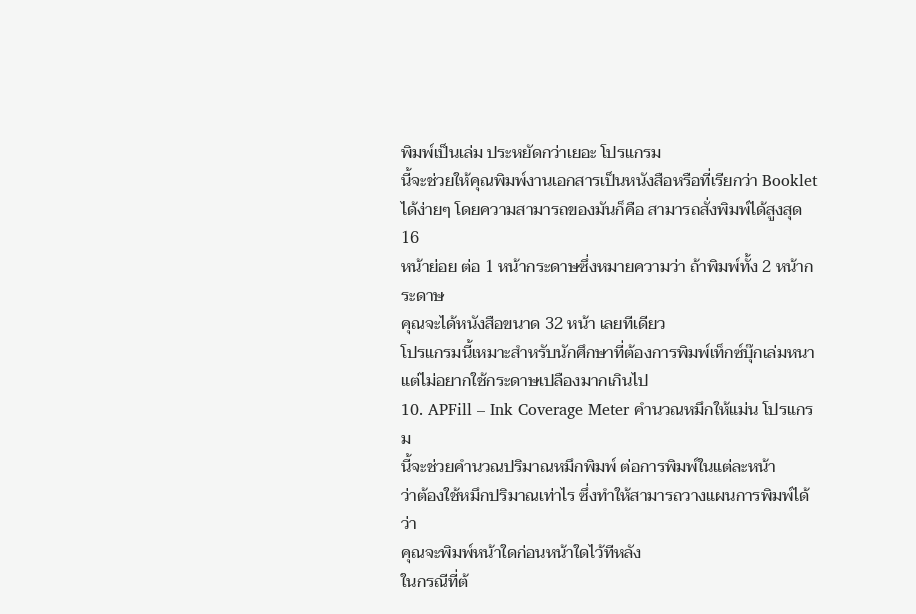พิมพ์เป็นเล่ม ประหยัดกว่าเยอะ โปรแกรม
นี้จะช่วยให้คุณพิมพ์งานเอกสารเป็นหนังสือหรือที่เรียกว่า Booklet
ได้ง่ายๆ โดยความสามารถของมันก็คือ สามารถสั่งพิมพ์ได้สูงสุด 16
หน้าย่อย ต่อ 1 หน้ากระดาษซึ่งหมายความว่า ถ้าพิมพ์ทั้ง 2 หน้ากระดาษ
คุณจะได้หนังสือขนาด 32 หน้า เลยทีเดียว
โปรแกรมนี้เหมาะสำหรับนักศึกษาที่ต้องการพิมพ์เท็กซ์บุ๊กเล่มหนา
แต่ไม่อยากใช้กระดาษเปลืองมากเกินไป
10. APFill – Ink Coverage Meter คำนวณหมึกให้แม่น โปรแกรม
นี้จะช่วยคำนวณปริมาณหมึกพิมพ์ ต่อการพิมพ์ในแต่ละหน้า
ว่าต้องใช้หมึกปริมาณเท่าไร ซึ่งทำให้สามารถวางแผนการพิมพ์ได้ว่า
คุณจะพิมพ์หน้าใดก่อนหน้าใดไว้ทีหลัง
ในกรณีที่ต้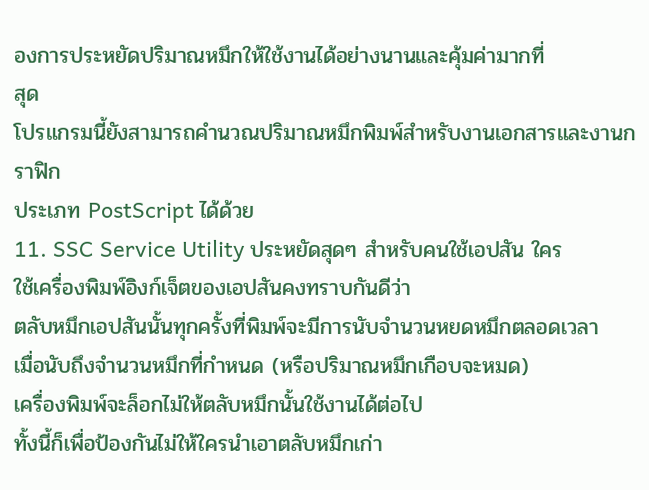องการประหยัดปริมาณหมึกให้ใช้งานได้อย่างนานและคุ้มค่ามากที่
สุด
โปรแกรมนี้ยังสามารถคำนวณปริมาณหมึกพิมพ์สำหรับงานเอกสารและงานกราฟิก
ประเภท PostScript ได้ด้วย
11. SSC Service Utility ประหยัดสุดๆ สำหรับคนใช้เอปสัน ใคร
ใช้เครื่องพิมพ์อิงก์เจ็ตของเอปสันคงทราบกันดีว่า
ตลับหมึกเอปสันนั้นทุกครั้งที่พิมพ์จะมีการนับจำนวนหยดหมึกตลอดเวลา
เมื่อนับถึงจำนวนหมึกที่กำหนด (หรือปริมาณหมึกเกือบจะหมด)
เครื่องพิมพ์จะล็อกไม่ให้ตลับหมึกนั้นใช้งานได้ต่อไป
ทั้งนี้ก็เพื่อป้องกันไม่ให้ใครนำเอาตลับหมึกเก่า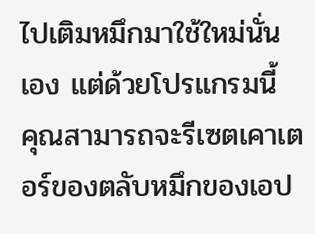ไปเติมหมึกมาใช้ใหม่นั่น
เอง แต่ด้วยโปรแกรมนี้
คุณสามารถจะรีเซตเคาเตอร์ของตลับหมึกของเอป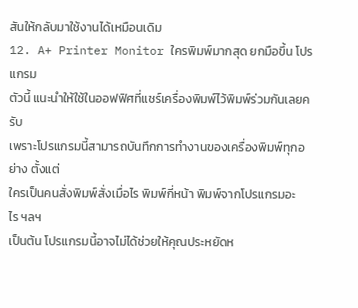สันให้กลับมาใช้งานได้เหมือนเดิม
12. A+ Printer Monitor ใครพิมพ์มากสุด ยกมือขึ้น โปรแกรม
ตัวนี้ แนะนำให้ใช้ในออฟฟิศที่แชร์เครื่องพิมพ์ไว้พิมพ์ร่วมกันเลยครับ
เพราะโปรแกรมนี้สามารถบันทึกการทำงานของเครื่องพิมพ์ทุกอย่าง ตั้งแต่
ใครเป็นคนสั่งพิมพ์สั่งเมื่อไร พิมพ์กี่หน้า พิมพ์จากโปรแกรมอะไร ฯลฯ
เป็นต้น โปรแกรมนี้อาจไม่ได้ช่วยให้คุณประหยัดห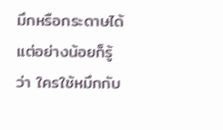มึกหรือกระดาษได้
แต่อย่างน้อยก็รู้ว่า ใครใช้หมึกกับ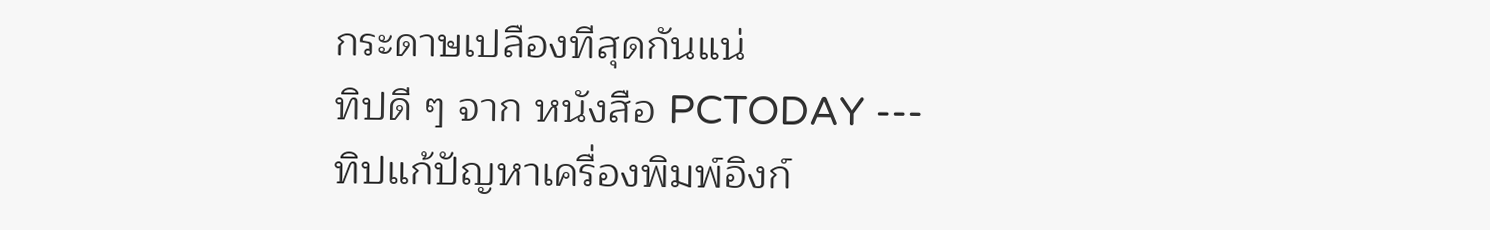กระดาษเปลืองทีสุดกันแน่
ทิปดี ๆ จาก หนังสือ PCTODAY ---
ทิปแก้ปัญหาเครื่องพิมพ์อิงก์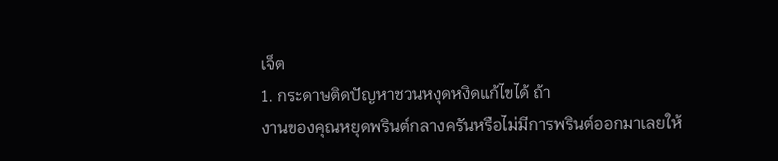เจ็ต
1. กระดาษติดปัญหาชวนหงุดหงิดแก้ไขได้ ถ้า
งานของคุณหยุดพรินต์กลางครันหรือไม่มีการพรินต์ออกมาเลยให้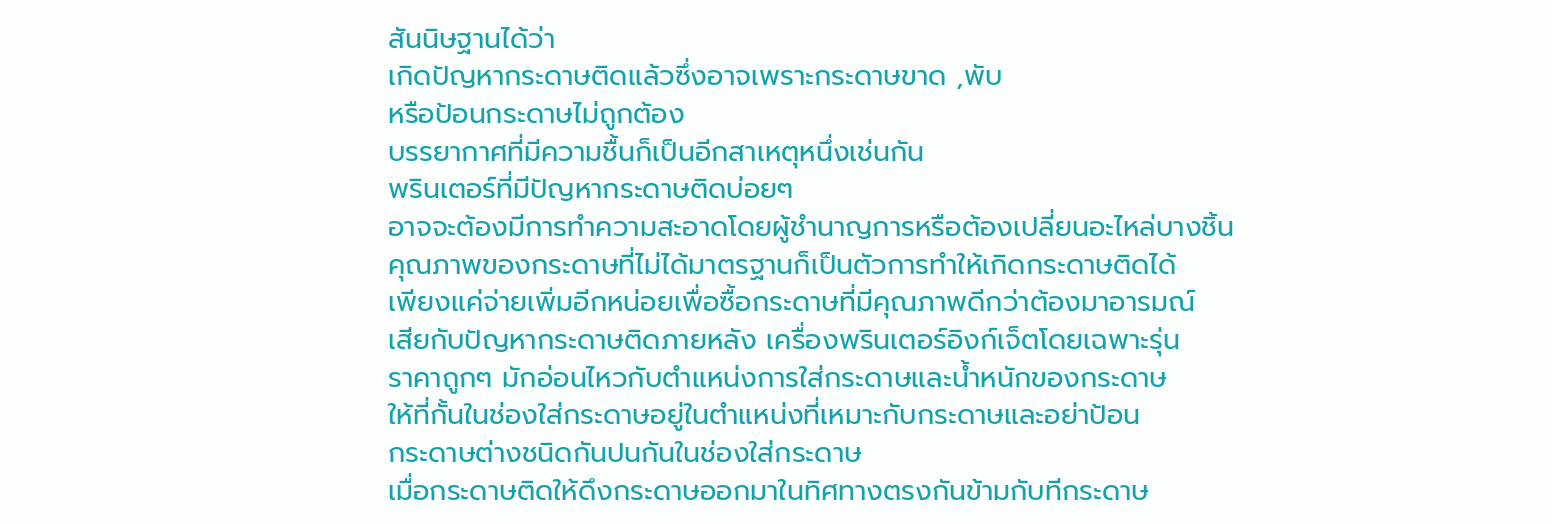สันนิษฐานได้ว่า
เกิดปัญหากระดาษติดแล้วซึ่งอาจเพราะกระดาษขาด ,พับ
หรือป้อนกระดาษไม่ถูกต้อง
บรรยากาศที่มีความชื้นก็เป็นอีกสาเหตุหนึ่งเช่นกัน
พรินเตอร์ที่มีปัญหากระดาษติดบ่อยๆ
อาจจะต้องมีการทำความสะอาดโดยผู้ชำนาญการหรือต้องเปลี่ยนอะไหล่บางชิ้น
คุณภาพของกระดาษที่ไม่ได้มาตรฐานก็เป็นตัวการทำให้เกิดกระดาษติดได้
เพียงแค่จ่ายเพิ่มอีกหน่อยเพื่อซื้อกระดาษที่มีคุณภาพดีกว่าต้องมาอารมณ์
เสียกับปัญหากระดาษติดภายหลัง เครื่องพรินเตอร์อิงก์เจ็ตโดยเฉพาะรุ่น
ราคาถูกๆ มักอ่อนไหวกับตำแหน่งการใส่กระดาษและน้ำหนักของกระดาษ
ให้ที่กั้นในช่องใส่กระดาษอยู่ในตำแหน่งที่เหมาะกับกระดาษและอย่าป้อน
กระดาษต่างชนิดกันปนกันในช่องใส่กระดาษ
เมื่อกระดาษติดให้ดึงกระดาษออกมาในทิศทางตรงกันข้ามกับทีกระดาษ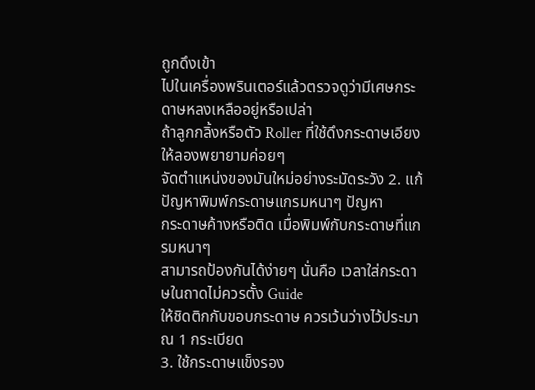ถูกดึงเข้า
ไปในเครื่องพรินเตอร์แล้วตรวจดูว่ามีเศษกระดาษหลงเหลืออยู่หรือเปล่า
ถ้าลูกกลิ้งหรือตัว Roller ที่ใช้ดึงกระดาษเอียงให้ลองพยายามค่อยๆ
จัดตำแหน่งของมันใหม่อย่างระมัดระวัง 2. แก้ปัญหาพิมพ์กระดาษแกรมหนาๆ ปัญหา
กระดาษค้างหรือติด เมื่อพิมพ์กับกระดาษที่แกรมหนาๆ
สามารถป้องกันได้ง่ายๆ นั่นคือ เวลาใส่กระดาษในถาดไม่ควรตั้ง Guide
ให้ชิดติกกับขอบกระดาษ ควรเว้นว่างไว้ประมาณ 1 กระเบียด
3. ใช้กระดาษแข็งรอง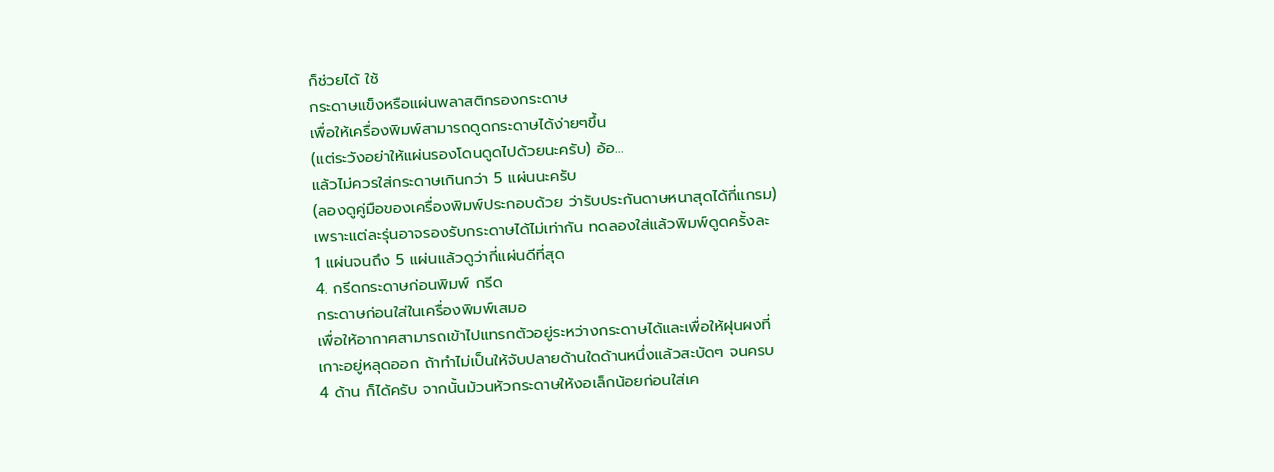ก็ช่วยได้ ใช้
กระดาษแข็งหรือแผ่นพลาสติกรองกระดาษ
เพื่อให้เครื่องพิมพ์สามารถดูดกระดาษได้ง่ายๆขึ้น
(แต่ระวังอย่าให้แผ่นรองโดนดูดไปด้วยนะครับ) อ้อ...
แล้วไม่ควรใส่กระดาษเกินกว่า 5 แผ่นนะครับ
(ลองดูคู่มือของเครื่องพิมพ์ประกอบด้วย ว่ารับประกันดาษหนาสุดได้กี่แกรม)
เพราะแต่ละรุ่นอาจรองรับกระดาษได้ไม่เท่ากัน ทดลองใส่แล้วพิมพ์ดูดครั้งละ
1 แผ่นจนถึง 5 แผ่นแล้วดูว่ากี่แผ่นดีที่สุด
4. กรีดกระดาษก่อนพิมพ์ กรีด
กระดาษก่อนใส่ในเครื่องพิมพ์เสมอ
เพื่อให้อากาศสามารถเข้าไปแทรกตัวอยู่ระหว่างกระดาษได้และเพื่อให้ฝุนผงที่
เกาะอยู่หลุดออก ถ้าทำไม่เป็นให้จับปลายด้านใดด้านหนึ่งแล้วสะบัดๆ จนครบ
4 ด้าน ก็ได้ครับ จากนั้นม้วนหัวกระดาษให้งอเล็กน้อยก่อนใส่เค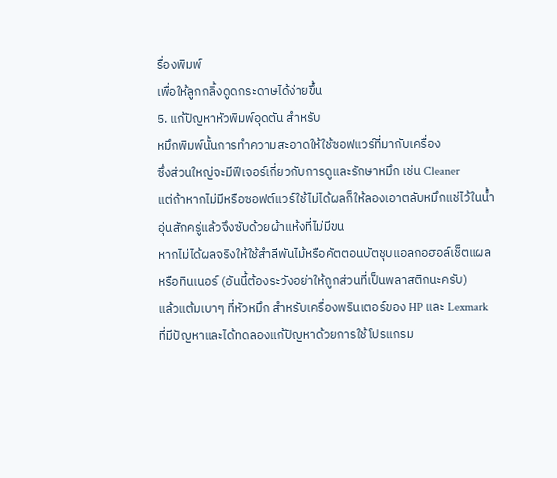รื่องพิมพ์
เพื่อให้ลูกกลิ้งดูดกระดาษได้ง่ายขึ้น
5. แก้ปัญหาหัวพิมพ์อุดตัน สำหรับ
หมึกพิมพ์นั้นการทำความสะอาดให้ใช้ซอฟแวร์ที่มากับเครื่อง
ซึ่งส่วนใหญ่จะมีฟีเจอร์เกี่ยวกับการดูและรักษาหมึก เช่น Cleaner
แต่ถ้าหากไม่มีหรือซอฟต์แวร์ใช้ไม่ได้ผลก็ให้ลองเอาตลับหมึกแช่ไว้ในน้ำ
อุ่นสักครู่แล้วจึงซับด้วยผ้าแห้งที่ไม่มีขน
หากไม่ได้ผลจริงให้ใช้สำลีพันไม้หรือคัตตอนบัตชุบแอลกอฮอล์เช็ตแผล
หรือทินเนอร์ (อันนี้ต้องระวังอย่าให้ถูกส่วนที่เป็นพลาสติกนะครับ)
แล้วแต้มเบาๆ ที่หัวหมึก สำหรับเครื่องพรินเตอร์ของ HP และ Lexmark
ที่มีปัญหาและได้ทดลองแก้ปัญหาด้วยการใช้โปรแกรม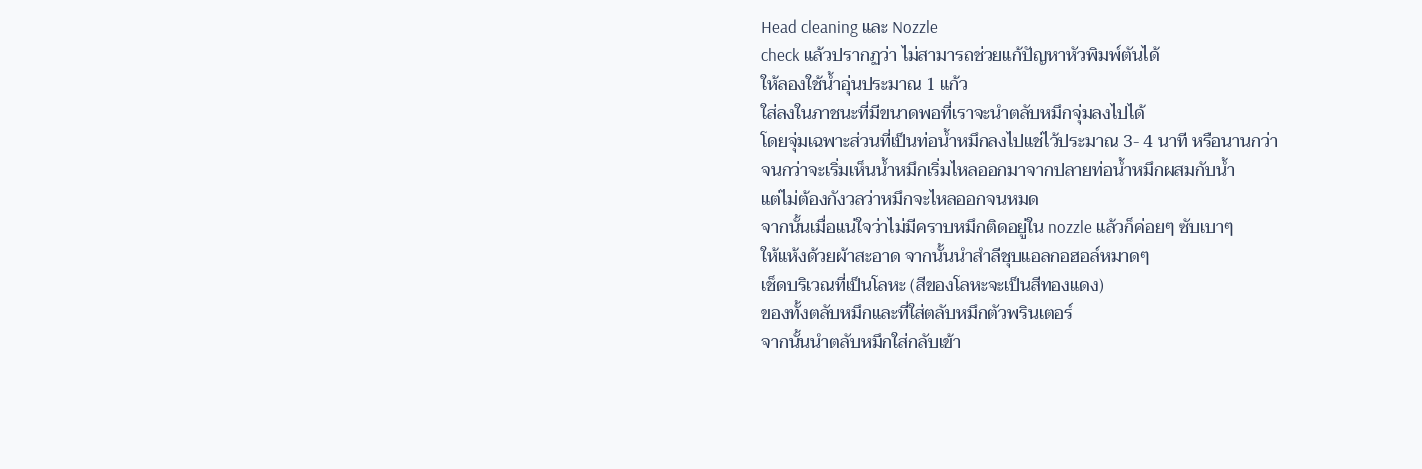Head cleaning และ Nozzle
check แล้วปรากฏว่า ไม่สามารถช่วยแก้ปัญหาหัวพิมพ์ตันได้
ให้ลองใช้น้ำอุ่นประมาณ 1 แก้ว
ใส่ลงในภาชนะที่มีขนาดพอที่เราจะนำตลับหมึกจุ่มลงไปได้
โดยจุ่มเฉพาะส่วนที่เป็นท่อน้ำหมึกลงไปแช่ไว้ประมาณ 3- 4 นาที หรือนานกว่า
จนกว่าจะเริ่มเห็นน้ำหมึกเริ่มไหลออกมาจากปลายท่อน้ำหมึกผสมกับน้ำ
แต่ไม่ต้องกังวลว่าหมึกจะไหลออกจนหมด
จากนั้นเมื่อแน่ใจว่าไม่มีคราบหมึกติดอยู่ใน nozzle แล้วก็ค่อยๆ ซับเบาๆ
ให้แห้งด้วยผ้าสะอาด จากนั้นนำสำลีชุบแอลกอฮอล์หมาดๆ
เช็ดบริเวณที่เป็นโลหะ (สีของโลหะจะเป็นสีทองแดง)
ของทั้งตลับหมึกและที่ใส่ตลับหมึกตัวพรินเตอร์
จากนั้นนำตลับหมึกใส่กลับเข้า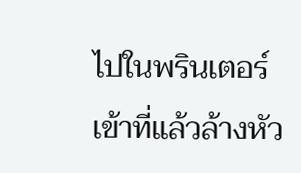ไปในพรินเตอร์เข้าที่แล้วล้างหัว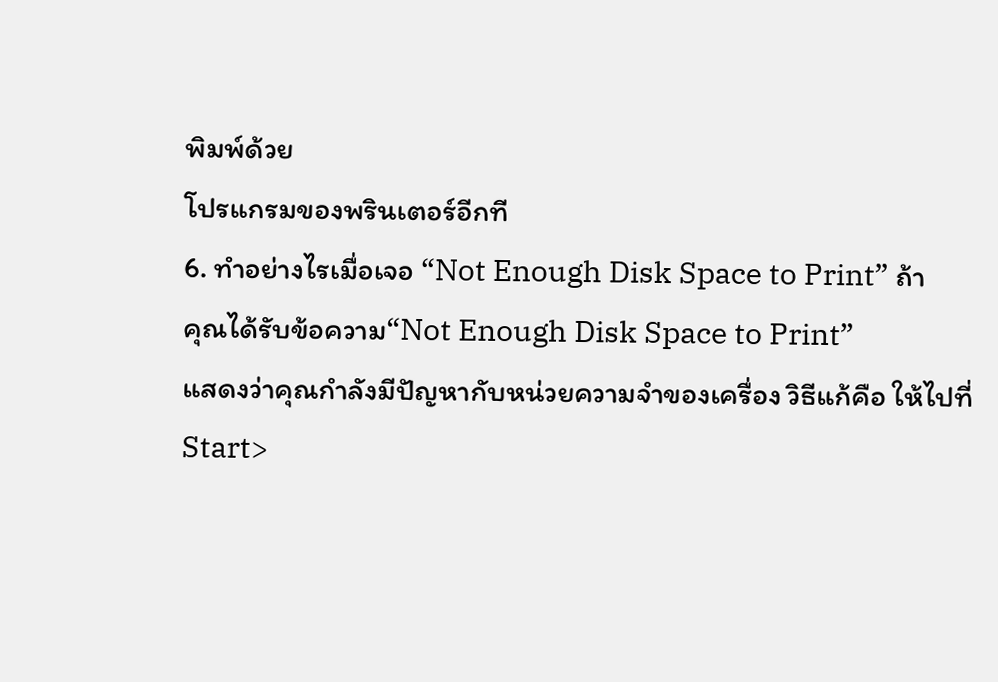พิมพ์ด้วย
โปรแกรมของพรินเตอร์อีกที
6. ทำอย่างไรเมื่อเจอ “Not Enough Disk Space to Print” ถ้า
คุณได้รับข้อความ“Not Enough Disk Space to Print”
แสดงว่าคุณกำลังมีปัญหากับหน่วยความจำของเครื่อง วิธีแก้คือ ให้ไปที่
Start>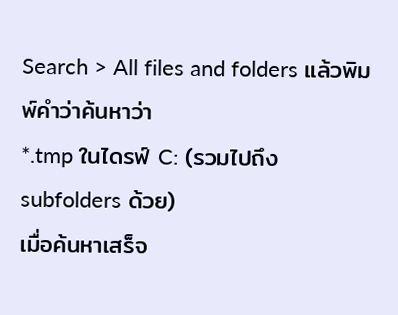Search > All files and folders แล้วพิมพ์คำว่าค้นหาว่า
*.tmp ในไดรฟ์ C: (รวมไปถึง subfolders ด้วย)
เมื่อค้นหาเสร็จ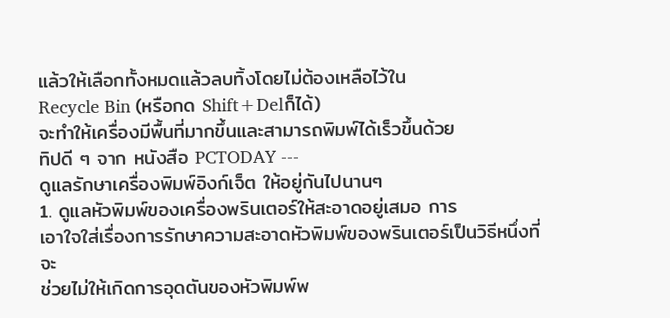แล้วให้เลือกทั้งหมดแล้วลบทิ้งโดยไม่ต้องเหลือไว้ใน
Recycle Bin (หรือกด Shift+Delก็ได้)
จะทำให้เครื่องมีพื้นที่มากขึ้นและสามารถพิมพ์ได้เร็วขึ้นด้วย
ทิปดี ๆ จาก หนังสือ PCTODAY ---
ดูแลรักษาเครื่องพิมพ์อิงก์เจ็ต ให้อยู่กันไปนานๆ
1. ดูแลหัวพิมพ์ของเครื่องพรินเตอร์ให้สะอาดอยู่เสมอ การ
เอาใจใส่เรื่องการรักษาความสะอาดหัวพิมพ์ของพรินเตอร์เป็นวิธีหนึ่งที่จะ
ช่วยไม่ให้เกิดการอุดตันของหัวพิมพ์พ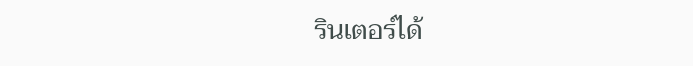รินเตอร์ได้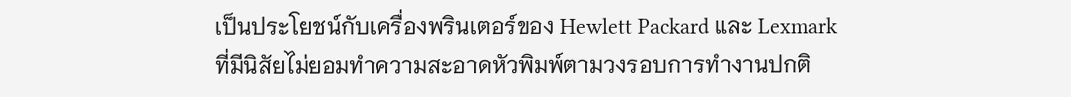เป็นประโยชน์กับเครื่องพรินเตอร์ของ Hewlett Packard และ Lexmark
ที่มีนิสัยไม่ยอมทำความสะอาดหัวพิมพ์ตามวงรอบการทำงานปกติ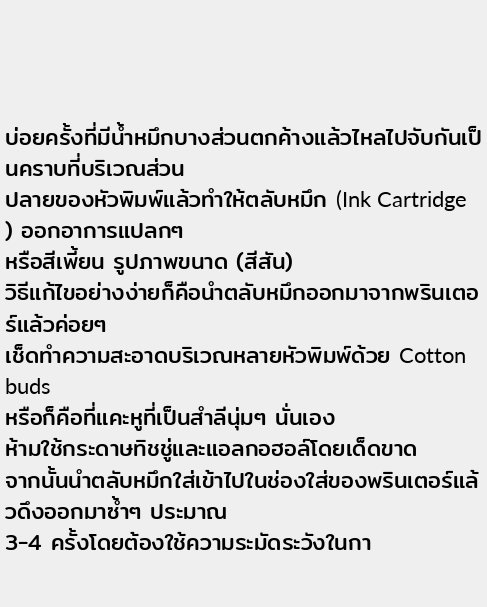บ่อยครั้งที่มีน้ำหมึกบางส่วนตกค้างแล้วไหลไปจับกันเป็นคราบที่บริเวณส่วน
ปลายของหัวพิมพ์แล้วทำให้ตลับหมึก (Ink Cartridge ) ออกอาการแปลกๆ
หรือสีเพี้ยน รูปภาพขนาด (สีสัน)
วิธีแก้ไขอย่างง่ายก็คือนำตลับหมึกออกมาจากพรินเตอร์แล้วค่อยๆ
เช็ดทำความสะอาดบริเวณหลายหัวพิมพ์ด้วย Cotton buds
หรือก็คือที่แคะหูที่เป็นสำลีนุ่มๆ นั่นเอง
ห้ามใช้กระดาษทิชชู่และแอลกอฮอล์โดยเด็ดขาด
จากนั้นนำตลับหมึกใส่เข้าไปในช่องใส่ของพรินเตอร์แล้วดึงออกมาซ้ำๆ ประมาณ
3-4 ครั้งโดยต้องใช้ความระมัดระวังในกา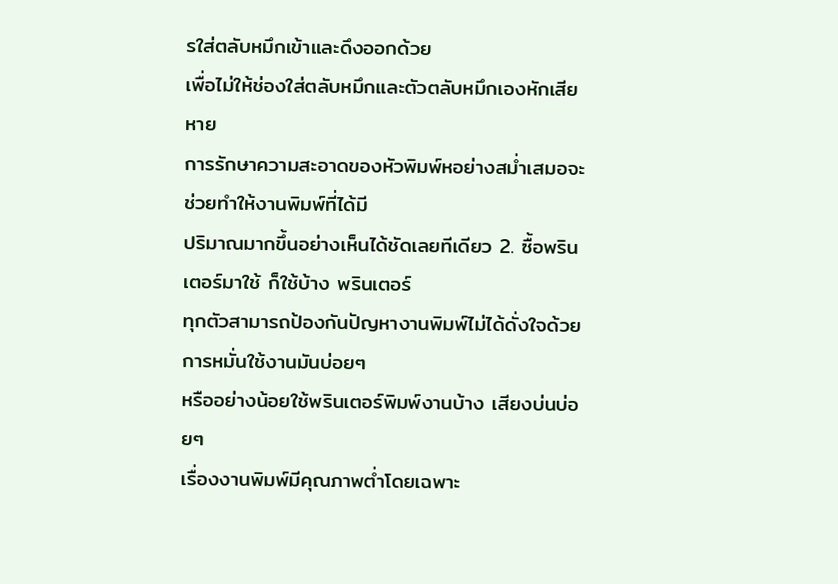รใส่ตลับหมึกเข้าและดึงออกด้วย
เพื่อไม่ให้ช่องใส่ตลับหมึกและตัวตลับหมึกเองหักเสียหาย
การรักษาความสะอาดของหัวพิมพ์หอย่างสม่ำเสมอจะช่วยทำให้งานพิมพ์ที่ได้มี
ปริมาณมากขึ้นอย่างเห็นได้ชัดเลยทีเดียว 2. ซื้อพรินเตอร์มาใช้ ก็ใช้บ้าง พรินเตอร์
ทุกตัวสามารถป้องกันปัญหางานพิมพ์ไม่ได้ดั่งใจด้วยการหมั่นใช้งานมันบ่อยๆ
หรืออย่างน้อยใช้พรินเตอร์พิมพ์งานบ้าง เสียงบ่นบ่อยๆ
เรื่องงานพิมพ์มีคุณภาพต่ำโดยเฉพาะ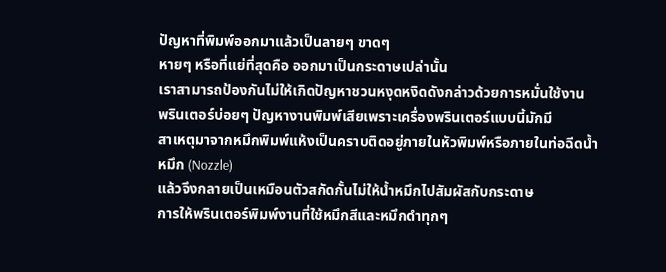ปัญหาที่พิมพ์ออกมาแล้วเป็นลายๆ ขาดๆ
หายๆ หรือที่แย่ที่สุดคือ ออกมาเป็นกระดาษเปล่านั้น
เราสามารถป้องกันไม่ให้เกิดปัญหาชวนหงุดหงิดดังกล่าวด้วยการหมั่นใช้งาน
พรินเตอร์บ่อยๆ ปัญหางานพิมพ์เสียเพราะเครื่องพรินเตอร์แบบนี้มักมี
สาเหตุมาจากหมึกพิมพ์แห้งเป็นคราบติดอยู่ภายในหัวพิมพ์หรือภายในท่อฉีดน้ำ
หมึก (Nozzle)
แล้วจึงกลายเป็นเหมือนตัวสกัดกั้นไม่ให้น้ำหมึกไปสัมผัสกับกระดาษ
การให้พรินเตอร์พิมพ์งานที่ใช้หมึกสีและหมึกดำทุกๆ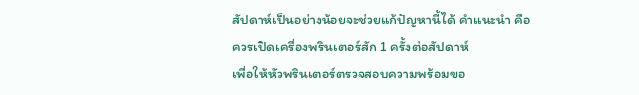สัปดาห์เป็นอย่างน้อยจะช่วยแก้ปัญหานี้ได้ คำแนะนำ คือ
ควรเปิดเครื่องพรินเตอร์สัก 1 ครั้งต่อสัปดาห์
เพื่อให้หัวพรินเตอร์ตรวจสอบความพร้อมขอ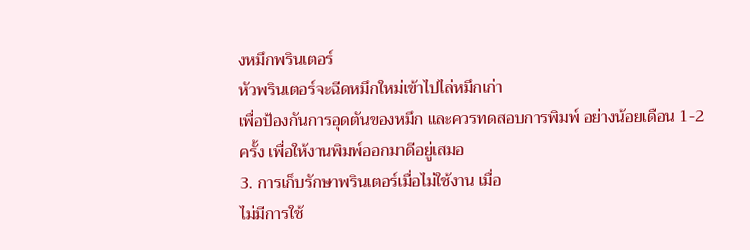งหมึกพรินเตอร์
หัวพรินเตอร์จะฉีดหมึกใหม่เข้าไปไล่หมึกเก่า
เพื่อป้องกันการอุดตันของหมึก และควรทดสอบการพิมพ์ อย่างน้อยเดือน 1-2
ครั้ง เพื่อให้งานพิมพ์ออกมาดีอยู่เสมอ
3. การเก็บรักษาพรินเตอร์เมื่อไม่ใช้งาน เมื่อ
ไม่มีการใช้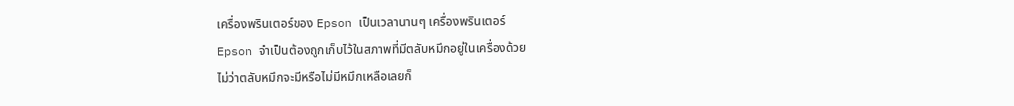เครื่องพรินเตอร์ของ Epson เป็นเวลานานๆ เครื่องพรินเตอร์
Epson จำเป็นต้องถูกเก็บไว้ในสภาพที่มีตลับหมึกอยู่ในเครื่องด้วย
ไม่ว่าตลับหมึกจะมีหรือไม่มีหมึกเหลือเลยก็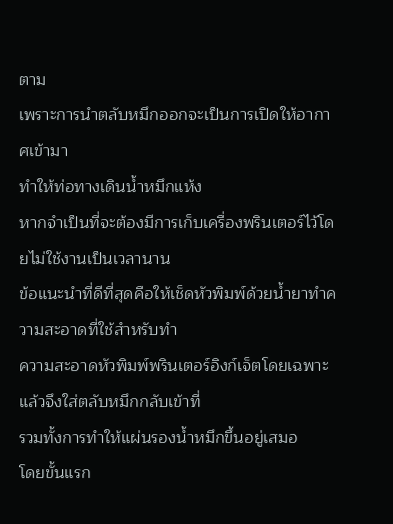ตาม
เพราะการนำตลับหมึกออกจะเป็นการเปิดให้อากาศเข้ามา
ทำให้ท่อทางเดินน้ำหมึกแห้ง
หากจำเป็นที่จะต้องมีการเก็บเครื่องพรินเตอร์ไว้โดยไม่ใช้งานเป็นเวลานาน
ข้อแนะนำที่ดีที่สุดคือให้เช็ดหัวพิมพ์ด้วยน้ำยาทำความสะอาดที่ใช้สำหรับทำ
ความสะอาดหัวพิมพ์พรินเตอร์อิงก์เจ็ตโดยเฉพาะ
แล้วจึงใส่ตลับหมึกกลับเข้าที่
รวมทั้งการทำให้แผ่นรองน้ำหมึกขึ้นอยู่เสมอ
โดยขั้นแรก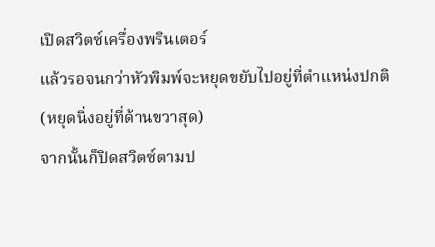เปิดสวิตซ์เครื่องพรินเตอร์
แล้วรอจนกว่าหัวพิมพ์จะหยุดขยับไปอยู่ที่ตำแหน่งปกติ
(หยุดนิ่งอยู่ที่ด้านขวาสุด)
จากนั้นก็ปิดสวิตซ์ตามป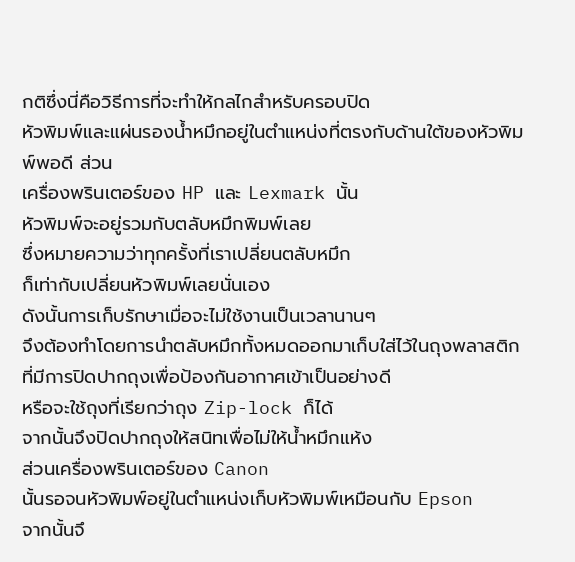กติซึ่งนี่คือวิธีการที่จะทำให้กลไกสำหรับครอบปิด
หัวพิมพ์และแผ่นรองน้ำหมึกอยู่ในตำแหน่งที่ตรงกับด้านใต้ของหัวพิมพ์พอดี ส่วน
เครื่องพรินเตอร์ของ HP และ Lexmark นั้น
หัวพิมพ์จะอยู่รวมกับตลับหมึกพิมพ์เลย
ซึ่งหมายความว่าทุกครั้งที่เราเปลี่ยนตลับหมึก
ก็เท่ากับเปลี่ยนหัวพิมพ์เลยนั่นเอง
ดังนั้นการเก็บรักษาเมื่อจะไม่ใช้งานเป็นเวลานานๆ
จึงต้องทำโดยการนำตลับหมึกทั้งหมดออกมาเก็บใส่ไว้ในถุงพลาสติก
ที่มีการปิดปากถุงเพื่อป้องกันอากาศเข้าเป็นอย่างดี
หรือจะใช้ถุงที่เรียกว่าถุง Zip-lock ก็ได้
จากนั้นจึงปิดปากถุงให้สนิทเพื่อไม่ให้น้ำหมึกแห้ง
ส่วนเครื่องพรินเตอร์ของ Canon
นั้นรอจนหัวพิมพ์อยู่ในตำแหน่งเก็บหัวพิมพ์เหมือนกับ Epson
จากนั้นจึ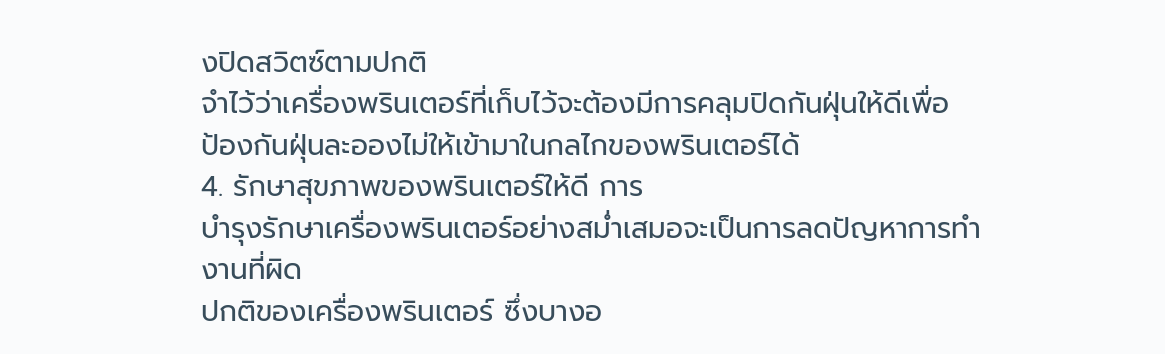งปิดสวิตซ์ตามปกติ
จำไว้ว่าเครื่องพรินเตอร์ที่เก็บไว้จะต้องมีการคลุมปิดกันฝุ่นให้ดีเพื่อ
ป้องกันฝุ่นละอองไม่ให้เข้ามาในกลไกของพรินเตอร์ได้
4. รักษาสุขภาพของพรินเตอร์ให้ดี การ
บำรุงรักษาเครื่องพรินเตอร์อย่างสม่ำเสมอจะเป็นการลดปัญหาการทำงานที่ผิด
ปกติของเครื่องพรินเตอร์ ซึ่งบางอ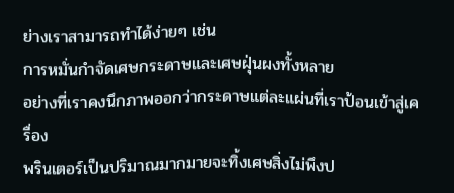ย่างเราสามารถทำได้ง่ายๆ เช่น
การหมั่นกำจัดเศษกระดาษและเศษฝุ่นผงทั้งหลาย
อย่างที่เราคงนึกภาพออกว่ากระดาษแต่ละแผ่นที่เราป้อนเข้าสู่เครื่อง
พรินเตอร์เป็นปริมาณมากมายจะทิ้งเศษสิ่งไม่พึงป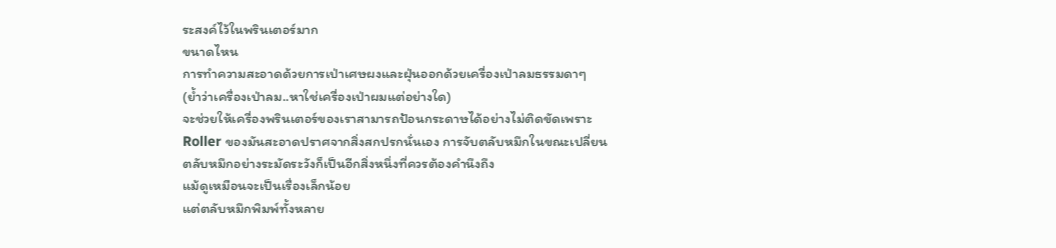ระสงค์ไว้ในพรินเตอร์มาก
ขนาดไหน
การทำความสะอาดด้วยการเป่าเศษผงและฝุ่นออกด้วยเครื่องเป่าลมธรรมดาๆ
(ย้ำว่าเครื่องเป่าลม..หาใช่เครื่องเป่าผมแต่อย่างใด)
จะช่วยให้เครื่องพรินเตอร์ของเราสามารถป้อนกระดาษได้อย่างไม่ติดขัดเพราะ
Roller ของมันสะอาดปราศจากสิ่งสกปรกนั่นเอง การจับตลับหมึกในขณะเปลี่ยน
ตลับหมึกอย่างระมัดระวังก็เป็นอีกสิ่งหนึ่งที่ควรต้องคำนึงถึง
แม้ดูเหมือนจะเป็นเรื่องเล็กน้อย
แต่ตลับหมึกพิมพ์ทั้งหลาย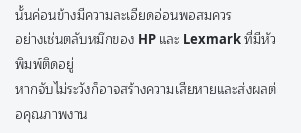นั้นค่อนข้างมีความละเอียดอ่อนพอสมควร
อย่างเช่นตลับหมึกของ HP และ Lexmark ที่มีหัวพิมพ์ติดอยู่
หากจับไม่ระวังก็อาจสร้างความเสียหายและส่งผลต่อคุณภาพงาน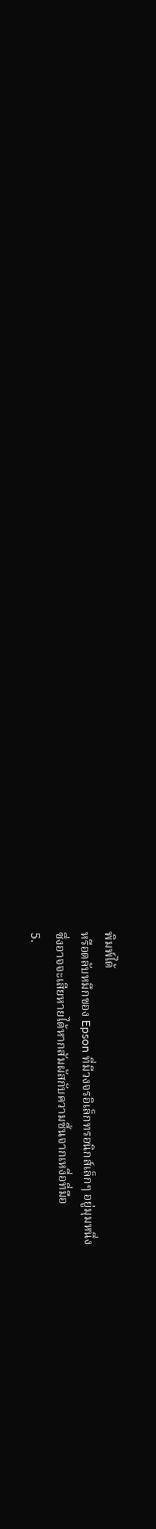พิมพ์ได้
หรือตลับหมึกของ Epson ที่มีวงจรอิเล็กทรอนิกส์เล็กๆ อยู่มุมหนึ่ง
ซึ่งอาจจะเสียหายได้หากสัมผัสกับความชื้นจากเหงื่อที่มือ
5.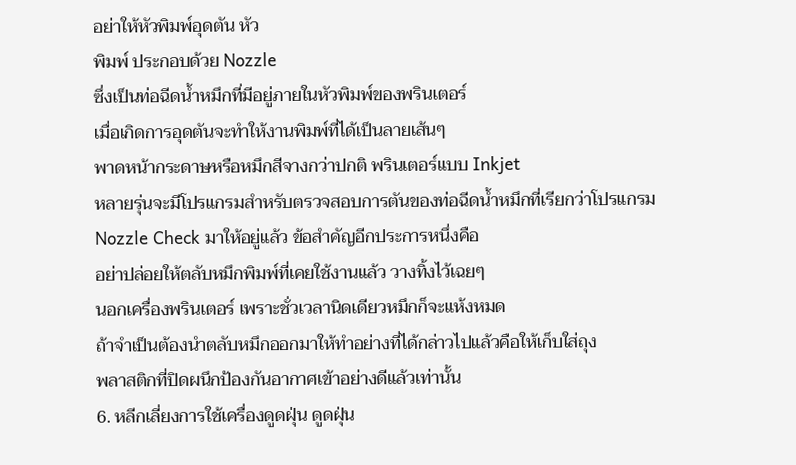อย่าให้หัวพิมพ์อุดตัน หัว
พิมพ์ ประกอบด้วย Nozzle
ซึ่งเป็นท่อฉีดน้ำหมึกที่มีอยู่ภายในหัวพิมพ์ของพรินเตอร์
เมื่อเกิดการอุดตันจะทำให้งานพิมพ์ที่ได้เป็นลายเส้นๆ
พาดหน้ากระดาษหรือหมึกสีจางกว่าปกติ พรินเตอร์แบบ Inkjet
หลายรุ่นจะมีโปรแกรมสำหรับตรวจสอบการตันของท่อฉีดน้ำหมึกที่เรียกว่าโปรแกรม
Nozzle Check มาให้อยู่แล้ว ข้อสำคัญอีกประการหนึ่งคือ
อย่าปล่อยให้ตลับหมึกพิมพ์ที่เคยใช้งานแล้ว วางทิ้งไว้เฉยๆ
นอกเครื่องพรินเตอร์ เพราะชั่วเวลานิดเดียวหมึกก็จะแห้งหมด
ถ้าจำเป็นต้องนำตลับหมึกออกมาให้ทำอย่างที่ได้กล่าวไปแล้วคือให้เก็บใส่ถุง
พลาสติกที่ปิดผนึกป้องกันอากาศเข้าอย่างดีแล้วเท่านั้น
6. หลีกเลี่ยงการใช้เครื่องดูดฝุ่น ดูดฝุ่น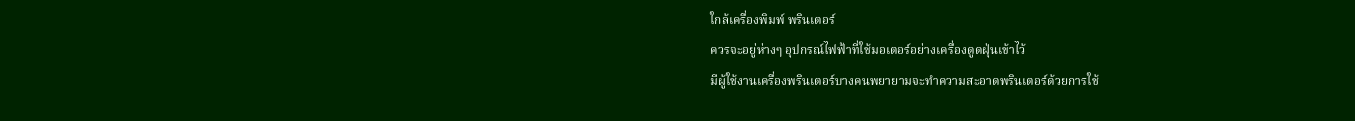ใกล้เครื่องพิมพ์ พรินเตอร์
ควรจะอยู่ห่างๆ อุปกรณ์ไฟฟ้าที่ใช้มอเตอร์อย่างเครื่องดูดฝุ่นเข้าไว้
มีผู้ใช้งานเครื่องพรินเตอร์บางคนพยายามจะทำความสะอาดพรินเตอร์ด้วยการใช้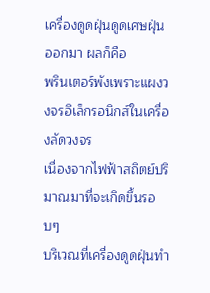เครื่องดูดฝุ่นดูดเศษฝุ่นออกมา ผลก็คือ
พรินเตอร์พังเพราะแผงวงจรอิเล็กรอนิกส์ในเครื่องลัดวงจร
เนื่องจากไฟฟ้าสถิตย์ปริมาณมาที่จะเกิดขึ้นรอบๆ
บริเวณที่เครื่องดูดฝุ่นทำ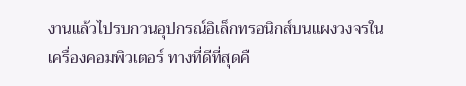งานแล้วไปรบกวนอุปกรณ์อิเล็กทรอนิกส์บนแผงวงจรใน
เครื่องคอมพิวเตอร์ ทางที่ดีที่สุดคื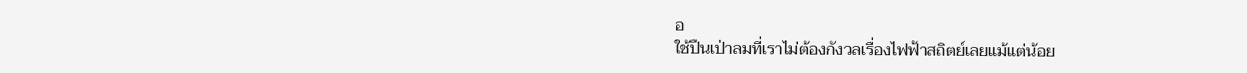อ
ใช้ปืนเป่าลมที่เราไม่ต้องกังวลเรื่องไฟฟ้าสถิตย์เลยแม้แต่น้อย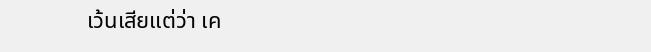เว้นเสียแต่ว่า เค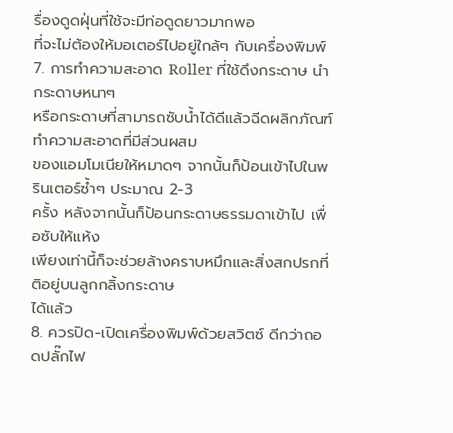รื่องดูดฝุ่นที่ใช้จะมีท่อดูดยาวมากพอ
ที่จะไม่ต้องให้มอเตอร์ไปอยู่ใกล้ๆ กับเครื่องพิมพ์
7. การทำความสะอาด Roller ที่ใช้ดึงกระดาษ นำ
กระดาษหนาๆ
หรือกระดาษที่สามารถซับน้ำได้ดีแล้วฉีดผลิกภัณฑ์ทำความสะอาดที่มีส่วนผสม
ของแอมโมเนียให้หมาดๆ จากนั้นก็ป้อนเข้าไปในพรินเตอร์ซ้ำๆ ประมาณ 2-3
ครั้ง หลังจากนั้นก็ป้อนกระดาษธรรมดาเข้าไป เพื่อซับให้แห้ง
เพียงเท่านี้ก็จะช่วยล้างคราบหมึกและสิ่งสกปรกที่ติอยู่บนลูกกลิ้งกระดาษ
ได้แล้ว
8. ควรปิด-เปิดเครื่องพิมพ์ด้วยสวิตซ์ ดีกว่าถอดปลั๊กไฟ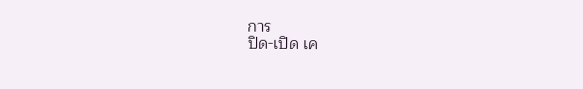การ
ปิด-เปิด เค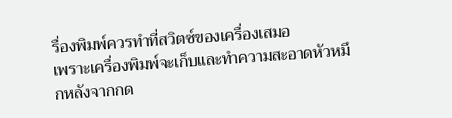รื่องพิมพ์ควรทำที่สวิตซ์ของเครื่องเสมอ
เพราะเครื่องพิมพ์จะเก็บและทำความสะอาดหัวหมึกหลังจากกด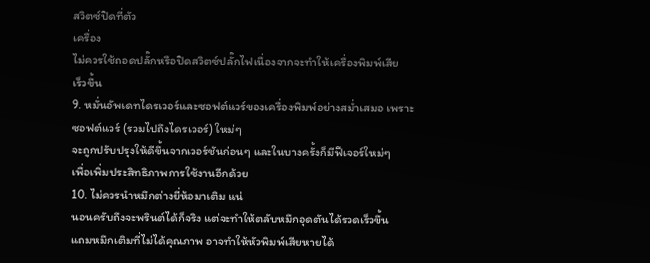สวิตซ์ปิดที่ตัว
เครื่อง
ไม่ควรใช้ถอดปลั๊กหรือปิดสวิตซ์ปลั๊กไฟเนื่องจากจะทำให้เครื่องพิมพ์เสีย
เร็วขึ้น
9. หมั่นอัพเดทไดรเวอร์และซอฟต์แวร์ของเครื่องพิมพ์อย่างสม่ำเสมอ เพราะ
ซอฟต์แวร์ (รวมไปถึงไดรเวอร์) ใหม่ๆ
จะถูกปรับปรุงให้ดีขึ้นจากเวอร์ชันก่อนๆ และในบางครั้งก็มีฟีเจอร์ใหม่ๆ
เพื่อเพิ่มประสิทธิภาพการใช้งานอีกด้วย
10. ไม่ควรนำหมึกต่างยี่ห้อมาเติม แน่
นอนครับถึงจะพรินต์ได้ก็จริง แต่จะทำให้ตลับหมึกอุดตันได้รวดเร็วขึ้น
แถมหมึกเติมที่ไม่ได้คุณภาพ อาจทำให้หัวพิมพ์เสียหายได้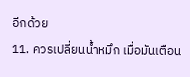อีกด้วย
11. ควรเปลี่ยนน้ำหมึก เมื่อมันเตือน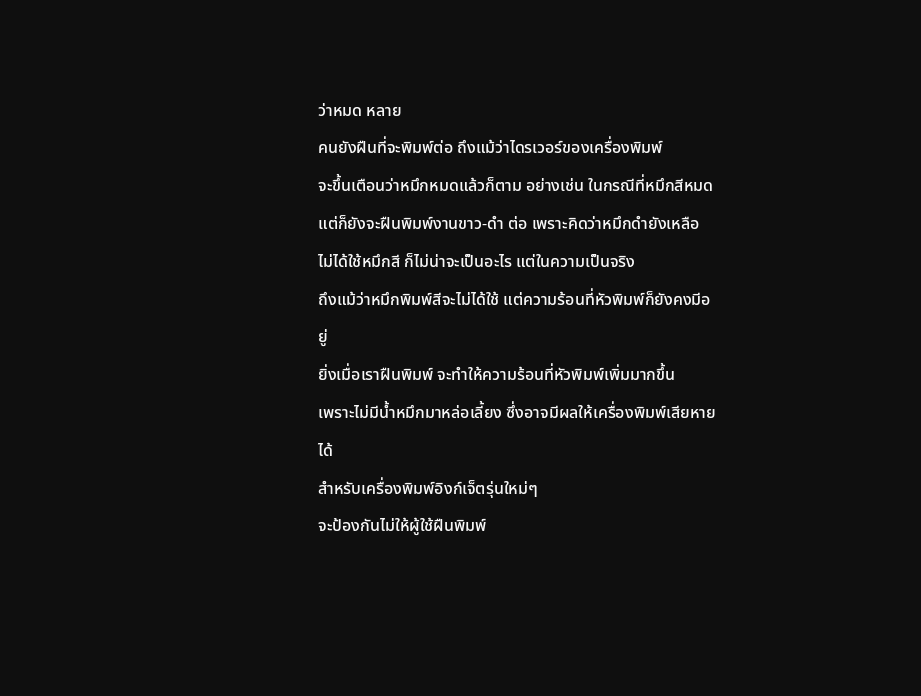ว่าหมด หลาย
คนยังฝืนที่จะพิมพ์ต่อ ถึงแม้ว่าไดรเวอร์ของเครื่องพิมพ์
จะขึ้นเตือนว่าหมึกหมดแล้วก็ตาม อย่างเช่น ในกรณีที่หมึกสีหมด
แต่ก็ยังจะฝืนพิมพ์งานขาว-ดำ ต่อ เพราะคิดว่าหมึกดำยังเหลือ
ไม่ได้ใช้หมึกสี ก็ไม่น่าจะเป็นอะไร แต่ในความเป็นจริง
ถึงแม้ว่าหมึกพิมพ์สีจะไม่ได้ใช้ แต่ความร้อนที่หัวพิมพ์ก็ยังคงมีอยู่
ยิ่งเมื่อเราฝืนพิมพ์ จะทำให้ความร้อนที่หัวพิมพ์เพิ่มมากขึ้น
เพราะไม่มีน้ำหมึกมาหล่อเลี้ยง ซึ่งอาจมีผลให้เครื่องพิมพ์เสียหายได้
สำหรับเครื่องพิมพ์อิงก์เจ็ตรุ่นใหม่ๆ
จะป้องกันไม่ให้ผู้ใช้ฝืนพิมพ์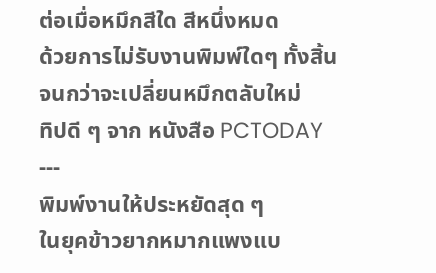ต่อเมื่อหมึกสีใด สีหนึ่งหมด
ด้วยการไม่รับงานพิมพ์ใดๆ ทั้งสิ้น จนกว่าจะเปลี่ยนหมึกตลับใหม่
ทิปดี ๆ จาก หนังสือ PCTODAY ---
พิมพ์งานให้ประหยัดสุด ๆ
ในยุคข้าวยากหมากแพงแบ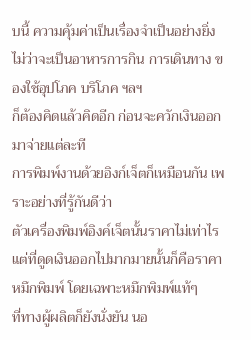บนี้ ความคุ้มค่าเป็นเรื่องจำเป็นอย่างยิ่ง
ไม่ว่าจะเป็นอาหารการกิน การเดินทาง ของใช้อุปโภค บริโภค ฯลฯ
ก็ต้องคิดแล้วคิดอีก ก่อนจะควักเงินออกมาจ่ายแต่ละที
การพิมพ์งานด้วยอิงก์เจ็ตก็เหมือนกัน เพราะอย่างที่รู้กันดีว่า
ตัวเครื่องพิมพ์อิงค์เจ็ตนั้นราคาไม่เท่าไร
แต่ที่ดูดเงินออกไปมากมายนั้นก็คือราคาหมึกพิมพ์ โดยเฉพาะหมึกพิมพ์แท้ๆ
ที่ทางผู้ผลิตก็ยังนั่งยัน นอ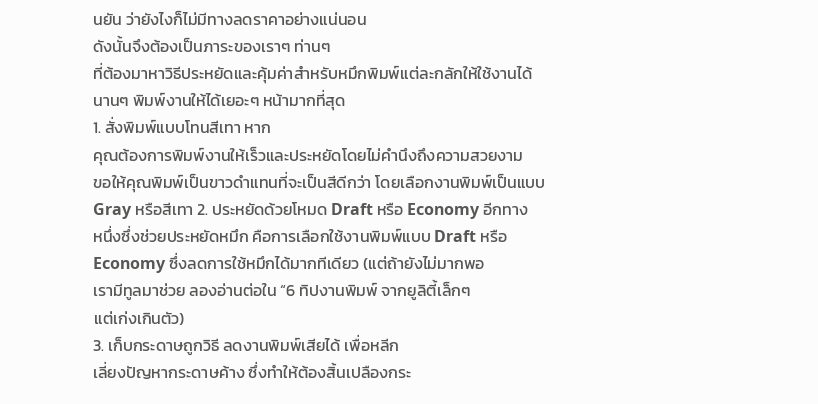นยัน ว่ายังไงก็ไม่มีทางลดราคาอย่างแน่นอน
ดังนั้นจึงต้องเป็นภาระของเราๆ ท่านๆ
ที่ต้องมาหาวิธีประหยัดและคุ้มค่าสำหรับหมึกพิมพ์แต่ละกลักให้ใช้งานได้
นานๆ พิมพ์งานให้ได้เยอะๆ หน้ามากที่สุด
1. สั่งพิมพ์แบบโทนสีเทา หาก
คุณต้องการพิมพ์งานให้เร็วและประหยัดโดยไม่คำนึงถึงความสวยงาม
ขอให้คุณพิมพ์เป็นขาวดำแทนที่จะเป็นสีดีกว่า โดยเลือกงานพิมพ์เป็นแบบ
Gray หรือสีเทา 2. ประหยัดด้วยโหมด Draft หรือ Economy อีกทาง
หนึ่งซึ่งช่วยประหยัดหมึก คือการเลือกใช้งานพิมพ์แบบ Draft หรือ
Economy ซึ่งลดการใช้หมึกได้มากทีเดียว (แต่ถ้ายังไม่มากพอ
เรามีทูลมาช่วย ลองอ่านต่อใน “6 ทิปงานพิมพ์ จากยูลิตี้เล็กๆ
แต่เก่งเกินตัว)
3. เก็บกระดาษถูกวิธี ลดงานพิมพ์เสียได้ เพื่อหลีก
เลี่ยงปัญหากระดาษค้าง ซึ่งทำให้ต้องสิ้นเปลืองกระ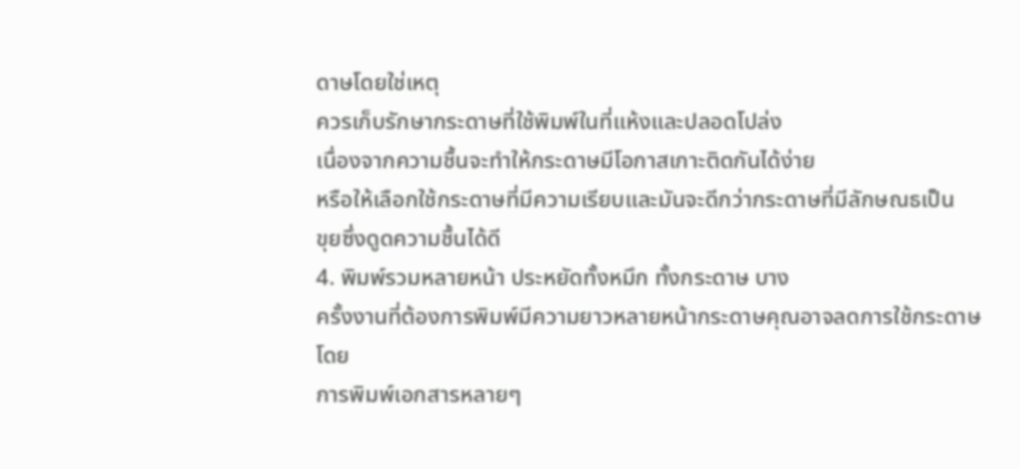ดาษโดยใช่เหตุ
ควรเก็บรักษากระดาษที่ใช้พิมพ์ในที่แห้งและปลอดโปล่ง
เนื่องจากความชื้นจะทำให้กระดาษมีโอกาสเกาะติดกันได้ง่าย
หรือให้เลือกใช้กระดาษที่มีความเรียบและมันจะดีกว่ากระดาษที่มีลักษณธเป็น
ขุยซึ่งดูดความชื้นได้ดี
4. พิมพ์รวมหลายหน้า ประหยัดทั้งหมึก ทั้งกระดาษ บาง
ครั้งงานที่ต้องการพิมพ์มีความยาวหลายหน้ากระดาษคุณอาจลดการใช้กระดาษโดย
การพิมพ์เอกสารหลายๆ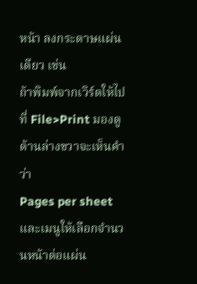หน้า ลงกระดาษแผ่นเดียว เช่น
ถ้าพิมพ์จากเวิร์ดให้ไปที่ File>Print มองดูด้านล่างขวาจะเห็นคำว่า
Pages per sheet และเมนูให้เลือกจำนวนหน้าต่อแผ่น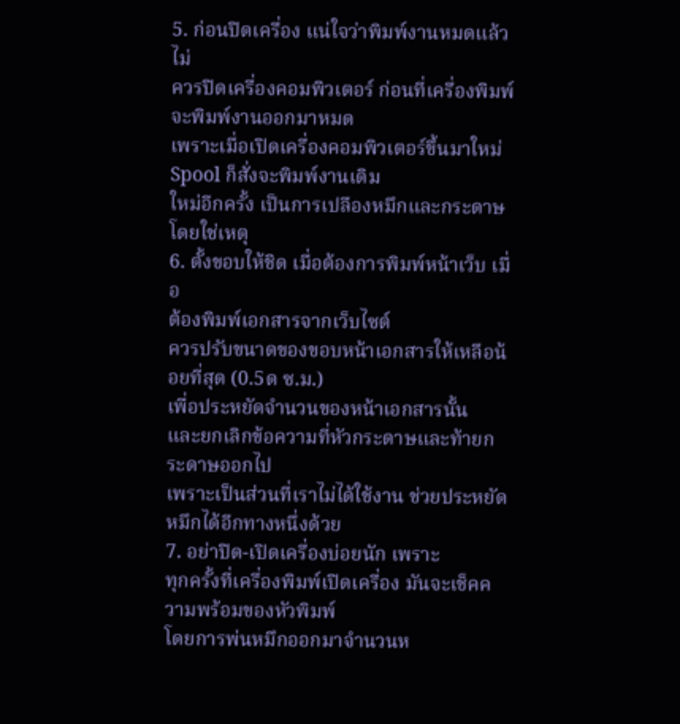5. ก่อนปิดเครื่อง แน่ใจว่าพิมพ์งานหมดแล้ว ไม่
ควรปิดเครื่องคอมพิวเตอร์ ก่อนที่เครื่องพิมพ์ จะพิมพ์งานออกมาหมด
เพราะเมื่อเปิดเครื่องคอมพิวเตอร์ขึ้นมาใหม่ Spool ก็สั่งจะพิมพ์งานเดิม
ใหม่อีกครั้ง เป็นการเปลืองหมึกและกระดาษโดยใช่เหตุ
6. ตั้งขอบให้ชิด เมื่อต้องการพิมพ์หน้าเว็บ เมื่อ
ต้องพิมพ์เอกสารจากเว็บไซต์
ควรปรับขนาดของขอบหน้าเอกสารให้เหลือน้อยที่สุด (0.5ด ซ.ม.)
เพื่อประหยัดจำนวนของหน้าเอกสารนั้น
และยกเลิกข้อความที่หัวกระดาษและท้ายกระดาษออกไป
เพราะเป็นส่วนที่เราไม่ได้ใช้งาน ช่วยประหยัดหมึกได้อีกทางหนึ่งด้วย
7. อย่าปิด-เปิดเครื่องบ่อยนัก เพราะ
ทุกครั้งที่เครื่องพิมพ์เปิดเครื่อง มันจะเช็คความพร้อมของหัวพิมพ์
โดยการพ่นหมึกออกมาจำนวนห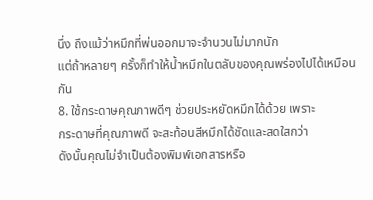นึ่ง ถึงแม้ว่าหมึกที่พ่นออกมาจะจำนวนไม่มากนัก
แต่ถ้าหลายๆ ครั้งก็ทำให้น้ำหมึกในตลับของคุณพร่องไปได้เหมือนกัน
8. ใช้กระดาษคุณภาพดีๆ ช่วยประหยัดหมึกได้ด้วย เพราะ
กระดาษที่คุณภาพดี จะสะท้อนสีหมึกได้ชัดและสดใสกว่า
ดังนั้นคุณไม่จำเป็นต้องพิมพ์เอกสารหรือ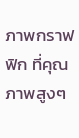ภาพกราฟฟิก ที่คุณภาพสูงๆ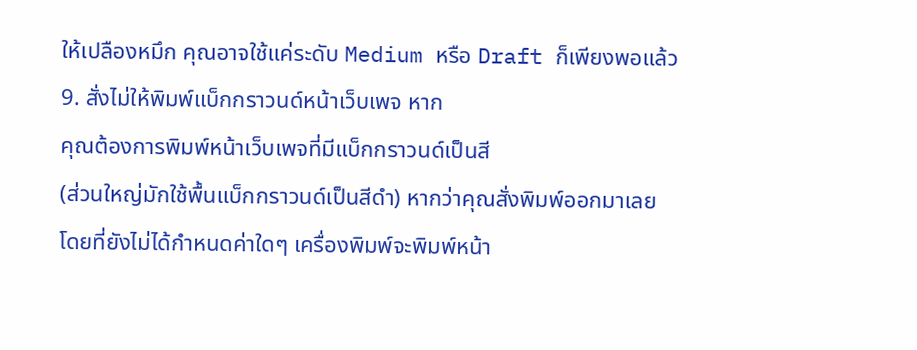ให้เปลืองหมึก คุณอาจใช้แค่ระดับ Medium หรือ Draft ก็เพียงพอแล้ว
9. สั่งไม่ให้พิมพ์แบ็กกราวนด์หน้าเว็บเพจ หาก
คุณต้องการพิมพ์หน้าเว็บเพจที่มีแบ็กกราวนด์เป็นสี
(ส่วนใหญ่มักใช้พื้นแบ็กกราวนด์เป็นสีดำ) หากว่าคุณสั่งพิมพ์ออกมาเลย
โดยที่ยังไม่ได้กำหนดค่าใดๆ เครื่องพิมพ์จะพิมพ์หน้า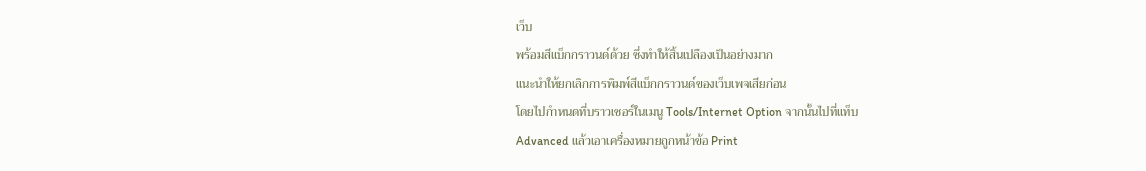เว็บ
พร้อมสีแบ็กกราวนด์ด้วย ซึ่งทำให้สิ้นเปลืองเป็นอย่างมาก
แนะนำให้ยกเลิกการพิมพ์สีแบ็กกราวนด์ของเว็บเพจเสียก่อน
โดยไปกำหนดที่บราวเซอร์ในเมนู Tools/Internet Option จากนั้นไปที่แท็บ
Advanced แล้วเอาเครื่องหมายถูกหน้าข้อ Print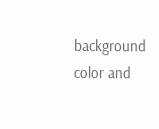background color and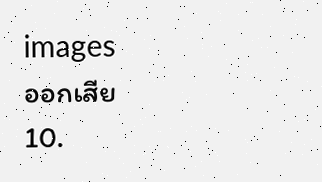images
ออกเสีย
10.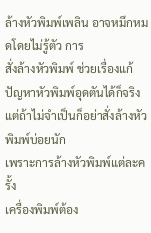ล้างหัวพิมพ์เพลิน อาจหมึกหมดโดยไม่รู้ตัว การ
สั่งล้างหัวพิมพ์ ช่วยเรื่องแก้ปัญหาหัวพิมพ์อุดตันได้ก็จริง
แต่ถ้าไม่จำเป็นก็อย่าสั่งล้างหัวพิมพ์บ่อยนัก
เพราะการล้างหัวพิมพ์แต่ละครั้ง
เครื่องพิมพ์ต้อง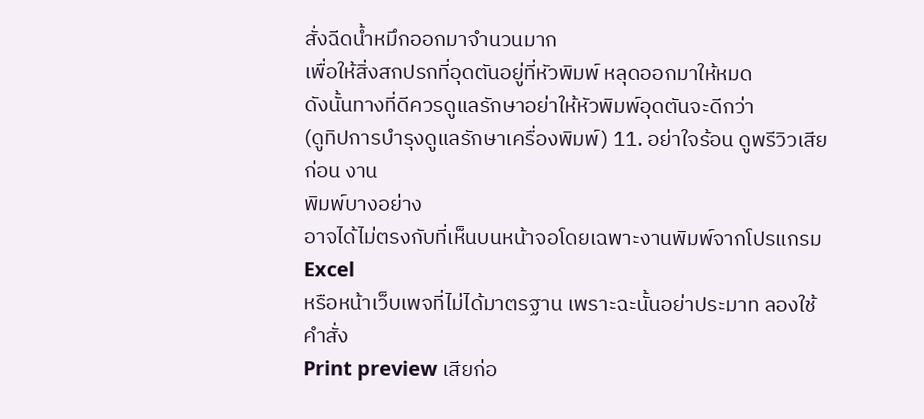สั่งฉีดน้ำหมึกออกมาจำนวนมาก
เพื่อให้สิ่งสกปรกที่อุดตันอยู่ที่หัวพิมพ์ หลุดออกมาให้หมด
ดังนั้นทางที่ดีควรดูแลรักษาอย่าให้หัวพิมพ์อุดตันจะดีกว่า
(ดูทิปการบำรุงดูแลรักษาเครื่องพิมพ์) 11. อย่าใจร้อน ดูพรีวิวเสียก่อน งาน
พิมพ์บางอย่าง
อาจได้ไม่ตรงกับที่เห็นบนหน้าจอโดยเฉพาะงานพิมพ์จากโปรแกรม Excel
หรือหน้าเว็บเพจที่ไม่ได้มาตรฐาน เพราะฉะนั้นอย่าประมาท ลองใช้คำสั่ง
Print preview เสียก่อ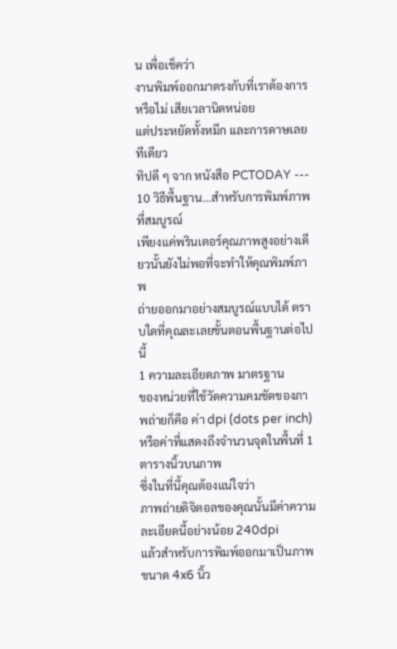น เพื่อเช็คว่า
งานพิมพ์ออกมาตรงกับที่เราต้องการหรือไม่ เสียเวลานิดหน่อย
แต่ประหยัดทั้งหมึก และการดาษเลยทีเดียว
ทิปดี ๆ จาก หนังสือ PCTODAY ---
10 วิธีพื้นฐาน...สำหรับการพิมพ์ภาพที่สมบูรณ์
เพียงแค่พรินเตอร์คุณภาพสูงอย่างเดียวนั้นยังไม่พอที่จะทำให้คุณพิมพ์ภาพ
ถ่ายออกมาอย่างสมบูรณ์แบบได้ ตราบใดที่คุณละเลยขั้นตอนพื้นฐานต่อไปนี้
1 ความละเอียดภาพ มาตรฐาน
ของหน่วยที่ใช้วัดความคมชัดของภาพถ่ายก็คือ ค่า dpi (dots per inch)
หรือค่าที่แสดงถึงจำนวนจุดในพื้นที่ 1 ตารางนิ้วบนภาพ
ซึ่งในที่นี้คุณต้องแน่ใจว่า
ภาพถ่ายดิจิตอลของคุณนั้นมีค่าความละเอียดนี้อย่างน้อย 240dpi
แล้วสำหรับการพิมพ์ออกมาเป็นภาพขนาด 4x6 นิ้ว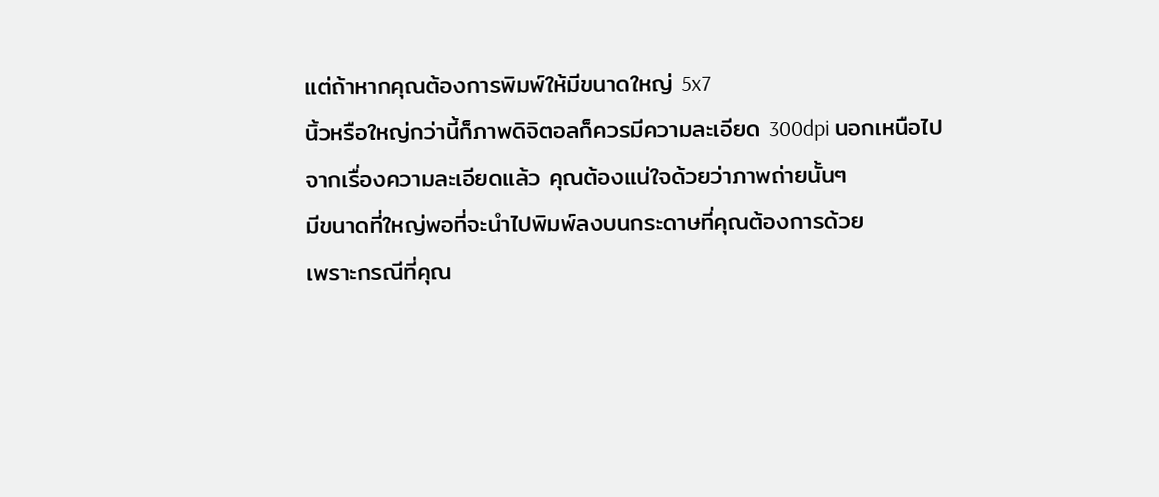แต่ถ้าหากคุณต้องการพิมพ์ให้มีขนาดใหญ่ 5x7
นิ้วหรือใหญ่กว่านี้ก็ภาพดิจิตอลก็ควรมีความละเอียด 300dpi นอกเหนือไป
จากเรื่องความละเอียดแล้ว คุณต้องแน่ใจด้วยว่าภาพถ่ายนั้นๆ
มีขนาดที่ใหญ่พอที่จะนำไปพิมพ์ลงบนกระดาษที่คุณต้องการด้วย
เพราะกรณีที่คุณ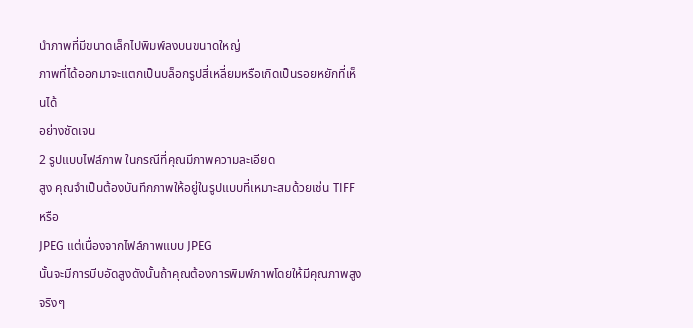นำภาพที่มีขนาดเล็กไปพิมพ์ลงบนขนาดใหญ่
ภาพที่ได้ออกมาจะแตกเป็นบล็อกรูปสี่เหลี่ยมหรือเกิดเป็นรอยหยักที่เห็นได้
อย่างชัดเจน
2 รูปแบบไฟล์ภาพ ในกรณีที่คุณมีภาพความละเอียด
สูง คุณจำเป็นต้องบันทึกภาพให้อยู่ในรูปแบบที่เหมาะสมด้วยเช่น TIFF หรือ
JPEG แต่เนื่องจากไฟล์ภาพแบบ JPEG
นั้นจะมีการบีบอัดสูงดังนั้นถ้าคุณต้องการพิมพ์ภาพโดยให้มีคุณภาพสูงจริงๆ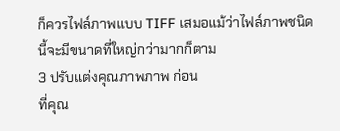ก็ควรไฟล์ภาพแบบ TIFF เสมอแม้ว่าไฟล์ภาพชนิดนี้จะมีขนาดที่ใหญ่กว่ามากก็ตาม
3 ปรับแต่งคุณภาพภาพ ก่อน
ที่คุณ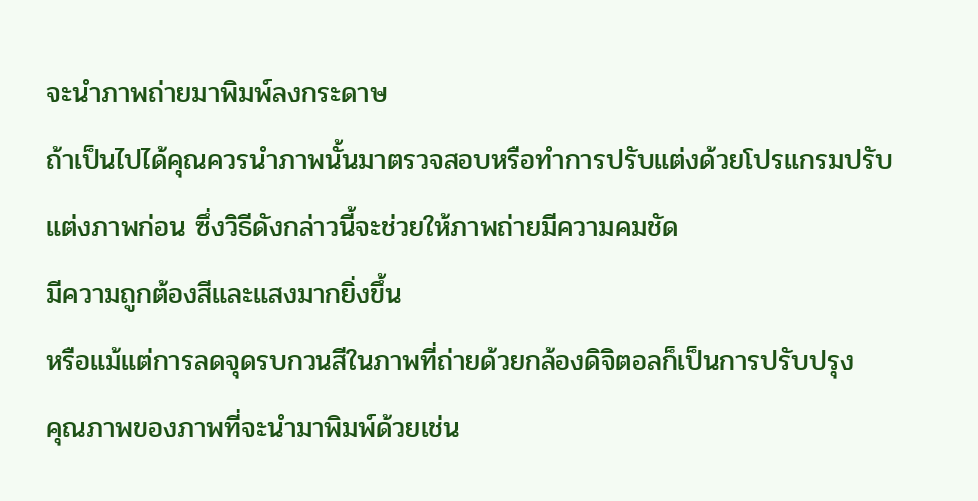จะนำภาพถ่ายมาพิมพ์ลงกระดาษ
ถ้าเป็นไปได้คุณควรนำภาพนั้นมาตรวจสอบหรือทำการปรับแต่งด้วยโปรแกรมปรับ
แต่งภาพก่อน ซึ่งวิธีดังกล่าวนี้จะช่วยให้ภาพถ่ายมีความคมชัด
มีความถูกต้องสีและแสงมากยิ่งขึ้น
หรือแม้แต่การลดจุดรบกวนสีในภาพที่ถ่ายด้วยกล้องดิจิตอลก็เป็นการปรับปรุง
คุณภาพของภาพที่จะนำมาพิมพ์ด้วยเช่น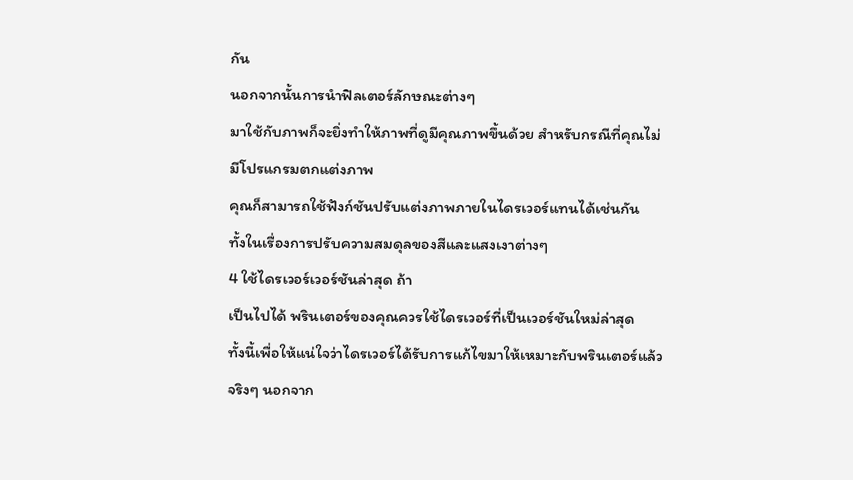กัน
นอกจากนั้นการนำฟิลเตอร์ลักษณะต่างๆ
มาใช้กับภาพก็จะยิ่งทำให้ภาพที่ดูมีคุณภาพขึ้นด้วย สำหรับกรณีที่คุณไม่
มีโปรแกรมตกแต่งภาพ
คุณก็สามารถใช้ฟังก์ชันปรับแต่งภาพภายในไดรเวอร์แทนได้เช่นกัน
ทั้งในเรื่องการปรับความสมดุลของสีและแสงเงาต่างๆ
4 ใช้ไดรเวอร์เวอร์ชันล่าสุด ถ้า
เป็นไปได้ พรินเตอร์ของคุณควรใช้ไดรเวอร์ที่เป็นเวอร์ชันใหม่ล่าสุด
ทั้งนี้เพื่อให้แน่ใจว่าไดรเวอร์ได้รับการแก้ไขมาให้เหมาะกับพรินเตอร์แล้ว
จริงๆ นอกจาก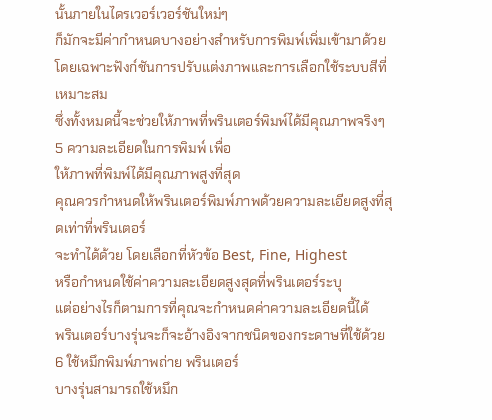นั้นภายในไดรเวอร์เวอร์ชันใหม่ๆ
ก็มักจะมีค่ากำหนดบางอย่างสำหรับการพิมพ์เพิ่มเข้ามาด้วย
โดยเฉพาะฟังก์ชันการปรับแต่งภาพและการเลือกใช้ระบบสีที่เหมาะสม
ซึ่งทั้งหมดนี้จะช่วยให้ภาพที่พรินเตอร์พิมพ์ได้มีคุณภาพจริงๆ
5 ความละเอียดในการพิมพ์ เพื่อ
ให้ภาพที่พิมพ์ได้มีคุณภาพสูงที่สุด
คุณควรกำหนดให้พรินเตอร์พิมพ์ภาพด้วยความละเอียดสูงที่สุดเท่าที่พรินเตอร์
จะทำได้ด้วย โดยเลือกที่หัวข้อ Best, Fine, Highest
หรือกำหนดใช้ค่าความละเอียดสูงสุดที่พรินเตอร์ระบุ
แต่อย่างไรก็ตามการที่คุณจะกำหนดค่าความละเอียดนี้ได้
พรินเตอร์บางรุ่นจะก็จะอ้างอิงจากชนิดของกระดาษที่ใช้ด้วย
6 ใช้หมึกพิมพ์ภาพถ่าย พรินเตอร์
บางรุ่นสามารถใช้หมึก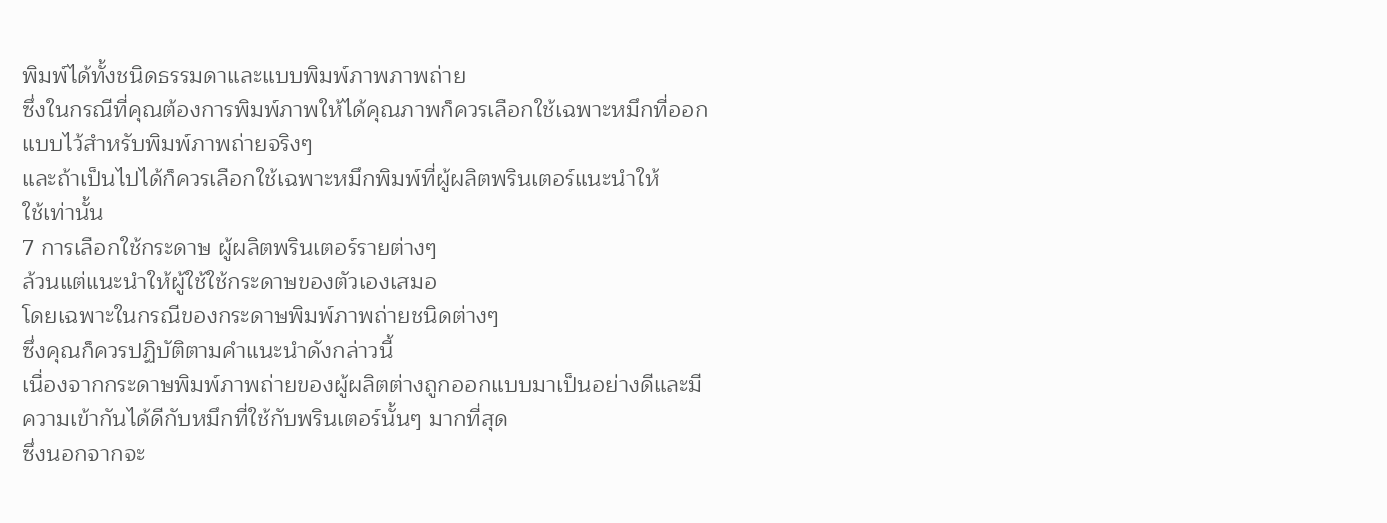พิมพ์ได้ทั้งชนิดธรรมดาและแบบพิมพ์ภาพภาพถ่าย
ซึ่งในกรณีที่คุณต้องการพิมพ์ภาพให้ได้คุณภาพก็ควรเลือกใช้เฉพาะหมึกที่ออก
แบบไว้สำหรับพิมพ์ภาพถ่ายจริงๆ
และถ้าเป็นไปได้ก็ควรเลือกใช้เฉพาะหมึกพิมพ์ที่ผู้ผลิตพรินเตอร์แนะนำให้
ใช้เท่านั้น
7 การเลือกใช้กระดาษ ผู้ผลิตพรินเตอร์รายต่างๆ
ล้วนแต่แนะนำให้ผู้ใช้ใช้กระดาษของตัวเองเสมอ
โดยเฉพาะในกรณีของกระดาษพิมพ์ภาพถ่ายชนิดต่างๆ
ซึ่งคุณก็ควรปฏิบัติตามคำแนะนำดังกล่าวนี้
เนื่องจากกระดาษพิมพ์ภาพถ่ายของผู้ผลิตต่างถูกออกแบบมาเป็นอย่างดีและมี
ความเข้ากันได้ดีกับหมึกที่ใช้กับพรินเตอร์นั้นๆ มากที่สุด
ซึ่งนอกจากจะ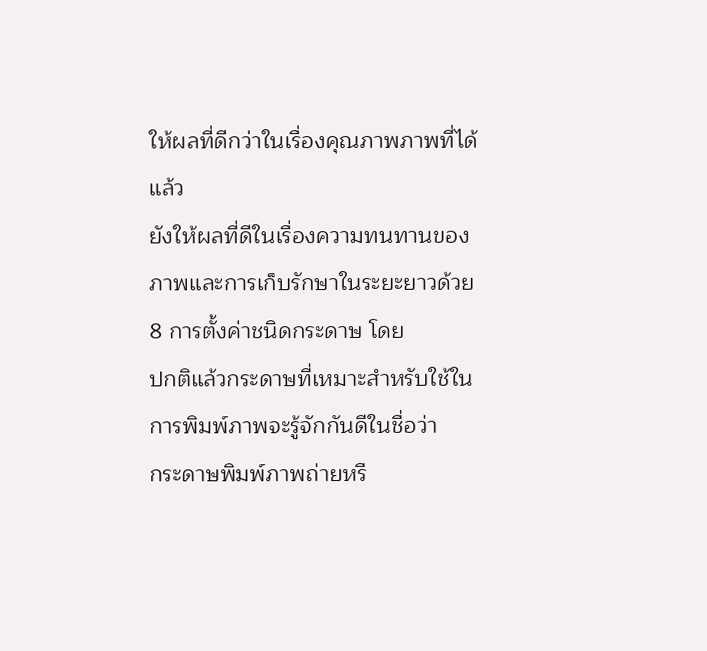ให้ผลที่ดีกว่าในเรื่องคุณภาพภาพที่ได้แล้ว
ยังให้ผลที่ดีในเรื่องความทนทานของภาพและการเก็บรักษาในระยะยาวด้วย
8 การตั้งค่าชนิดกระดาษ โดย
ปกติแล้วกระดาษที่เหมาะสำหรับใช้ในการพิมพ์ภาพจะรู้จักกันดีในชื่อว่า
กระดาษพิมพ์ภาพถ่ายหรื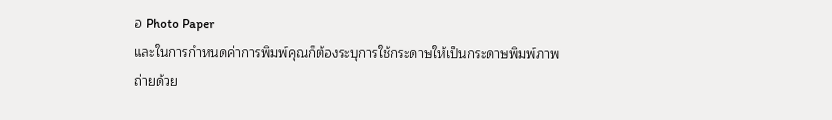อ Photo Paper
และในการกำหนดค่าการพิมพ์คุณก็ต้องระบุการใช้กระดาษให้เป็นกระดาษพิมพ์ภาพ
ถ่ายด้วย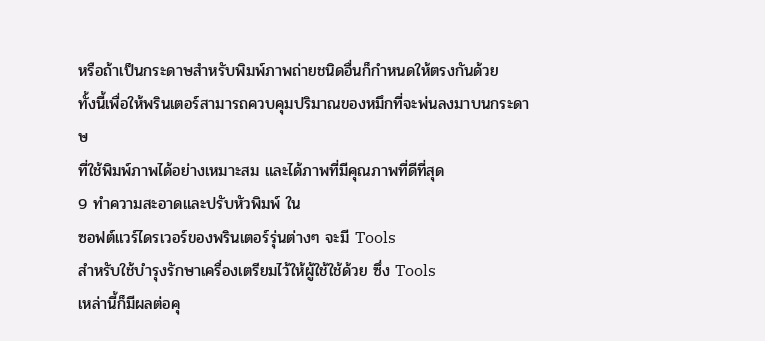หรือถ้าเป็นกระดาษสำหรับพิมพ์ภาพถ่ายชนิดอื่นก็กำหนดให้ตรงกันด้วย
ทั้งนี้เพื่อให้พรินเตอร์สามารถควบคุมปริมาณของหมึกที่จะพ่นลงมาบนกระดาษ
ที่ใช้พิมพ์ภาพได้อย่างเหมาะสม และได้ภาพที่มีคุณภาพที่ดีที่สุด
9 ทำความสะอาดและปรับหัวพิมพ์ ใน
ซอฟต์แวร์ไดรเวอร์ของพรินเตอร์รุ่นต่างๆ จะมี Tools
สำหรับใช้บำรุงรักษาเครื่องเตรียมไว้ให้ผู้ใช้ใช้ด้วย ซึ่ง Tools
เหล่านี้ก็มีผลต่อคุ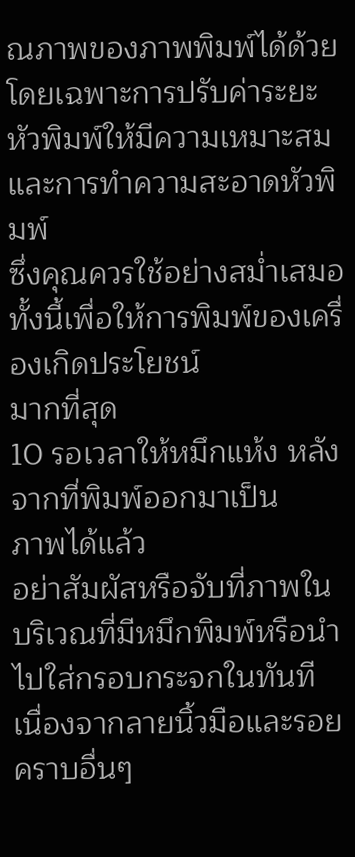ณภาพของภาพพิมพ์ได้ด้วย
โดยเฉพาะการปรับค่าระยะหัวพิมพ์ให้มีความเหมาะสมและการทำความสะอาดหัวพิมพ์
ซึ่งคุณควรใช้อย่างสม่ำเสมอทั้งนี้เพื่อให้การพิมพ์ของเครื่องเกิดประโยชน์
มากที่สุด
10 รอเวลาให้หมึกแห้ง หลังจากที่พิมพ์ออกมาเป็น
ภาพได้แล้ว
อย่าสัมผัสหรือจับที่ภาพในบริเวณที่มีหมึกพิมพ์หรือนำไปใส่กรอบกระจกในทันที
เนื่องจากลายนิ้วมือและรอยคราบอื่นๆ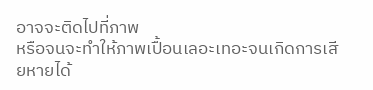อาจจะติดไปที่ภาพ
หรือจนจะทำให้ภาพเปื้อนเลอะเทอะจนเกิดการเสียหายได้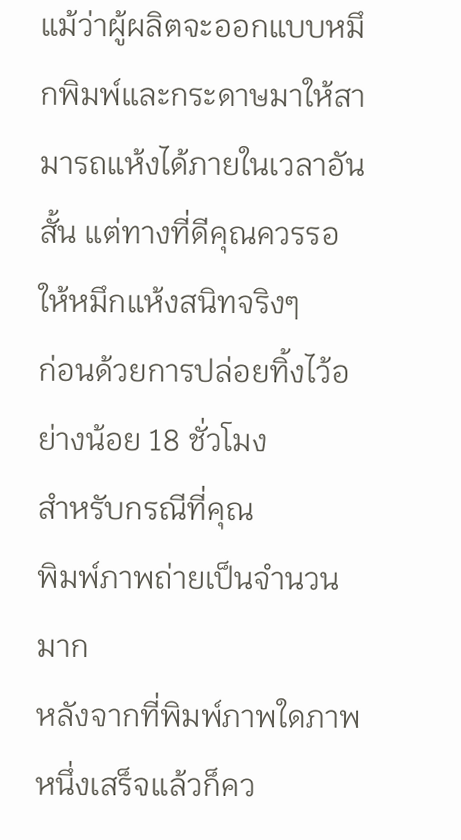แม้ว่าผู้ผลิตจะออกแบบหมึกพิมพ์และกระดาษมาให้สามารถแห้งได้ภายในเวลาอัน
สั้น แต่ทางที่ดีคุณควรรอให้หมึกแห้งสนิทจริงๆ
ก่อนด้วยการปล่อยทิ้งไว้อย่างน้อย 18 ชั่วโมง
สำหรับกรณีที่คุณ
พิมพ์ภาพถ่ายเป็นจำนวนมาก
หลังจากที่พิมพ์ภาพใดภาพหนึ่งเสร็จแล้วก็คว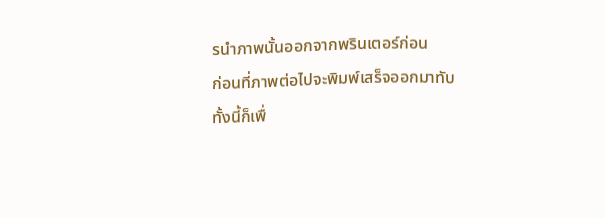รนำภาพนั้นออกจากพรินเตอร์ก่อน
ก่อนที่ภาพต่อไปจะพิมพ์เสร็จออกมาทับ
ทั้งนี้ก็เพื่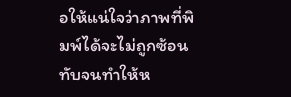อให้แน่ใจว่าภาพที่พิมพ์ได้จะไม่ถูกซ้อนทับจนทำให้ห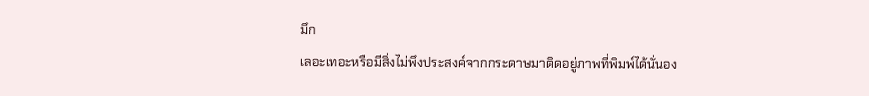มึก
เลอะเทอะหรือมีสิ่งไม่พึงประสงค์จากกระดาษมาติดอยู่ภาพที่พิมพ์ได้นั่นอง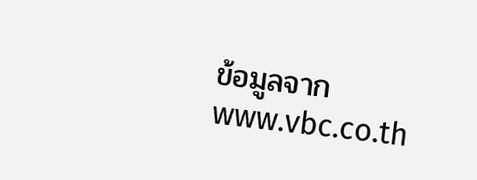ข้อมูลจาก www.vbc.co.th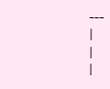---
|
|
|